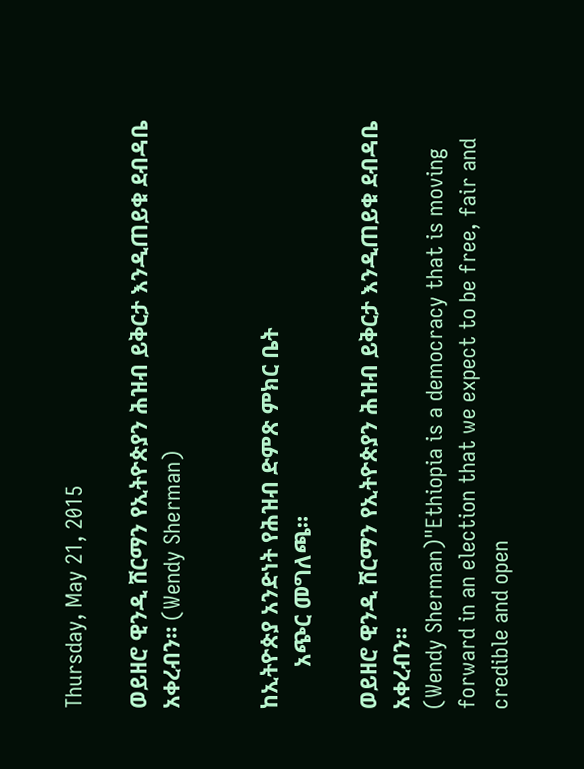Thursday, May 21, 2015

ወይዘሮ ዊንዲ ሸርማን የኢትዮጵያን ሕዝብ ይቅርታ እንዲጠይቁ ደብዳቤ አቀረብን። (Wendy Sherman)


ከኢትዮጵያ አንድነት የሕዝብ ድምጽ ምክር ቤት
       አጭር መግለጫ።

ወይዘሮ ዊንዲ ሸርማን የኢትዮጵያን ሕዝብ ይቅርታ እንዲጠይቁ ደብዳቤ አቀረብን።
(Wendy Sherman)"Ethiopia is a democracy that is moving forward in an election that we expect to be free, fair and credible and open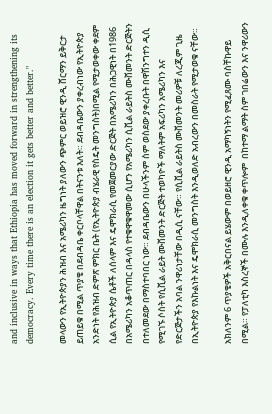and inclusive in ways that Ethiopia has moved forward in strengthening its democracy. Every time there is an election it gets better and better."

መላውን የኢትዮጵያን ሕዝብ እና አሜሪካን ዜግነት ያለውን ጭምር ወይዝሮ ዊንዲ ሸርማን ይቅርታ ይጠይቁ በሚል ጥያቄ በደብዳቤ ቀርቦላቸዋል በትናንቱ እለት። ደብዳቤውን ያቀረብነው የኢትዮጵያ አንድነት የሕዝብ ድምጽ ምክር ቤት (የኢትዮጵያ ብሄራዊ የስዴት መንግስት)በሚል የሚታወቀው ቀደም ሲል የኢትዮጵያ ሴቶች ለሰላም እና ዴሞክራሲ የመጀመርያው ድርጅት በአሜሪካን በሕጋዊነት በ1986 በአሜሪካን አቆጥጠር በዳላስ የተቁዋቁዋመው ሲሆን የአሜሪካን ሲቪል ራይትስ ሙቨመንት ድርጅትን በተለመደው በማስተባበር ነው። ደብዳቤውን በሁላችንም ስም ወስደው ያቀረቡት በዋሽንግተን ዲሲ የሚገኙ ሶስት የሲቪል ራይት ሙቨመንት ድርጅት ተወካዮች ማለትም አፍሪካን አሜሪካን እና የድርጅታችን አባል ንዋሪነታቸው በዲሲ ናቸው። የሲቪል ራይትስ ሙቨመንት መሪዎቹ ለረጂም ጊዜ በኢትዮጵያ የእኩልነት እና ዴሞክራሲ መንግስት እንዲወለድ አብረውን በመስራት የሚታወቁ ናቸው።

አክለንም 6 ጥያቄዎች አቅርበናል ይሄውም በወይዘሮ ዊንዲ አማካኝነትን የሚፈጸሙ ባስቸኩዋይ በሚል። የፓለቲካ እስረኞች በሙሉ እንዲለቀቁ ቀጥሎም  በከተማ ልማት ስም ገበሬውን እና ንዋሪውን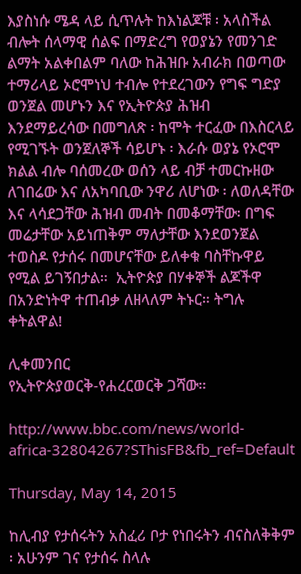እያስነሱ ሜዳ ላይ ሲጥሉት ከእነልጆቹ ፡ አላስችል ብሎት ሰላማዊ ሰልፍ በማድረግ የወያኔን የመንገድ ልማት አልቀበልም ባለው ከሕዝቡ አብራክ በወጣው ተማሪላይ ኦሮሞነህ ተብሎ የተደረገውን የግፍ ግድያ ወንጀል መሆኑን እና የኢትዮጵያ ሕዝብ  እንደማይረሳው በመግለጽ ፡ ከሞት ተርፈው በእስርላይ የሚገኙት ወንጀለኞች ሳይሆኑ ፡ እራሱ ወያኔ የኦሮሞ ክልል ብሎ ባሰመረው ወሰን ላይ ብቻ ተመርኩዘው ለገበሬው እና ለአካባቢው ንዋሪ ለሆነው ፡ ለወለዳቸው እና ላሳደጋቸው ሕዝብ መብት በመቆማቸው፡ በግፍ መሬታቸው አይነጠቅም ማለታቸው እንደወንጀል ተወስዶ የታሰሩ በመሆናቸው ይለቀቁ ባስቸኩዋይ የሚል ይገኝበታል።  ኢትዮጵያ በሃቀኞች ልጆችዋ በአንድነትዋ ተጠብቃ ለዘላለም ትኑር። ትግሉ ቀትልዋል!

ሊቀመንበር
የኢትዮጵያወርቅ-የሐረርወርቅ ጋሻው።

http://www.bbc.com/news/world-africa-32804267?SThisFB&fb_ref=Default

Thursday, May 14, 2015

ከሊብያ የታሰሩትን አስፈሪ ቦታ የነበሩትን ብናስለቅቅም ፡ አሁንም ገና የታሰሩ ስላሉ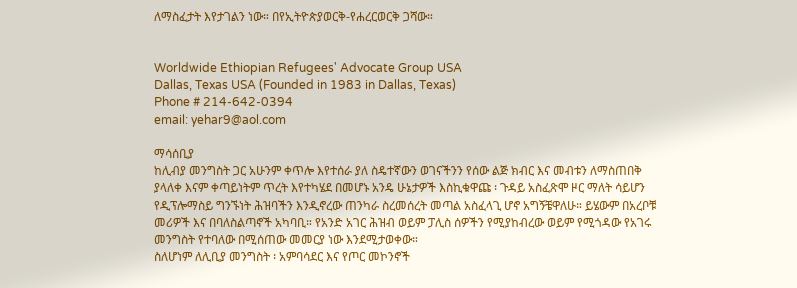ለማስፈታት እየታገልን ነው። በየኢትዮጵያወርቅ-የሐረርወርቅ ጋሻው።


Worldwide Ethiopian Refugees' Advocate Group USA
Dallas, Texas USA (Founded in 1983 in Dallas, Texas)
Phone # 214-642-0394
email: yehar9@aol.com

ማሳሰቢያ
ከሊብያ መንግስት ጋር አሁንም ቀጥሎ እየተሰራ ያለ ስዴተኛውን ወገናችንን የሰው ልጅ ክብር እና መብቱን ለማስጠበቅ ያላለቀ እናም ቀጣይነትም ጥረት እየተካሄደ በመሆኑ አንዴ ሁኔታዎች እስኪቁዋጩ ፡ ጉዳይ አስፈጽሞ ዞር ማለት ሳይሆን የዲፕሎማስይ ግንኙነት ሕዝባችን እንዲኖረው ጠንካራ ስረመሰረት መጣል አስፈላጊ ሆኖ አግኝቼዋለሁ። ይሄውም በአረቦቹ መሪዎች እና በባለስልጣኖች አካባቢ። የአንድ አገር ሕዝብ ወይም ፓሊስ ሰዎችን የሚያከብረው ወይም የሚጎዳው የአገሩ መንግስት የተባለው በሚሰጠው መመርያ ነው እንደሚታወቀው።
ስለሆነም ለሊቢያ መንግስት ፡ አምባሳደር እና የጦር መኮንኖች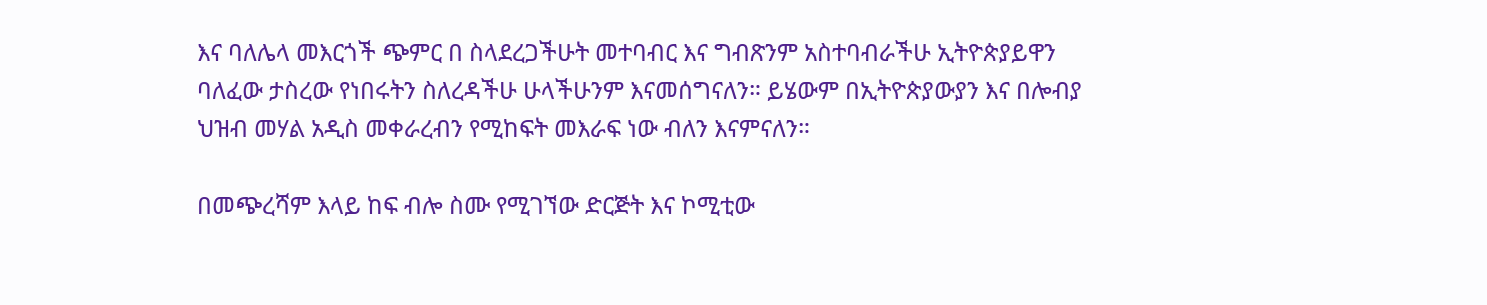እና ባለሌላ መእርጎች ጭምር በ ስላደረጋችሁት መተባብር እና ግብጽንም አስተባብራችሁ ኢትዮጵያይዋን ባለፈው ታስረው የነበሩትን ስለረዳችሁ ሁላችሁንም እናመሰግናለን። ይሄውም በኢትዮጵያውያን እና በሎብያ ህዝብ መሃል አዲስ መቀራረብን የሚከፍት መእራፍ ነው ብለን እናምናለን።

በመጭረሻም እላይ ከፍ ብሎ ስሙ የሚገኘው ድርጅት እና ኮሚቲው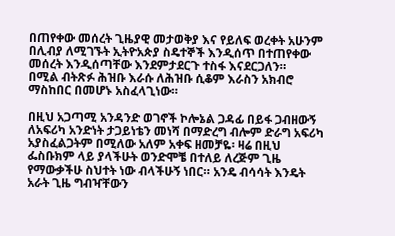በጠየቀው መሰረት ጊዜያዊ መታወቅያ እና የይለፍ ወረቀት አሁንም በሊብያ ለሚገኙት ኢትዮአጵያ ስዴተኞች እንዲሰጥ በተጠየቀው መሰረት እንዲሰጣቸው እንደምታደርጉ ተስፋ እናደርጋለን።
በሚል ብትጽፉ ሕዝቡ እራሱ ለሕዝቡ ሲቆም እራስን አክብሮ ማስከበር በመሆኑ አስፈላጊነው።

በዚህ አጋጣሚ አንዳንድ ወገኖች ኮሎኔል ጋዳፊ በይፋ ጋብዘውኝ ለአፍሪካ አንድነት ታጋይነቴን መነሻ በማድረግ ብሎም ድራግ አፍሪካ አያስፈልጋትም በሚለው አለም አቀፍ ዘመቻዬ፡ ዛሬ በዚህ ፌስቡክም ላይ ያላችሁት ወንድሞቼ በተለይ ለረጅም ጊዜ የማውቃችሁ ስህተት ነው ብላችሁኝ ነበር። አንዴ ብሳሳት እንዴት አራት ጊዜ ግብዣቸውን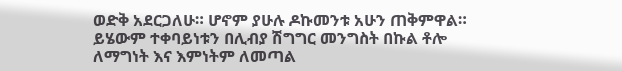ወድቅ አደርጋለሁ። ሆኖም ያሁሉ ዶኩመንቱ አሁን ጠቅምዋል። ይሄውም ተቀባይነቱን በሊብያ ሽግግር መንግስት በኩል ቶሎ ለማግነት እና እምነትም ለመጣል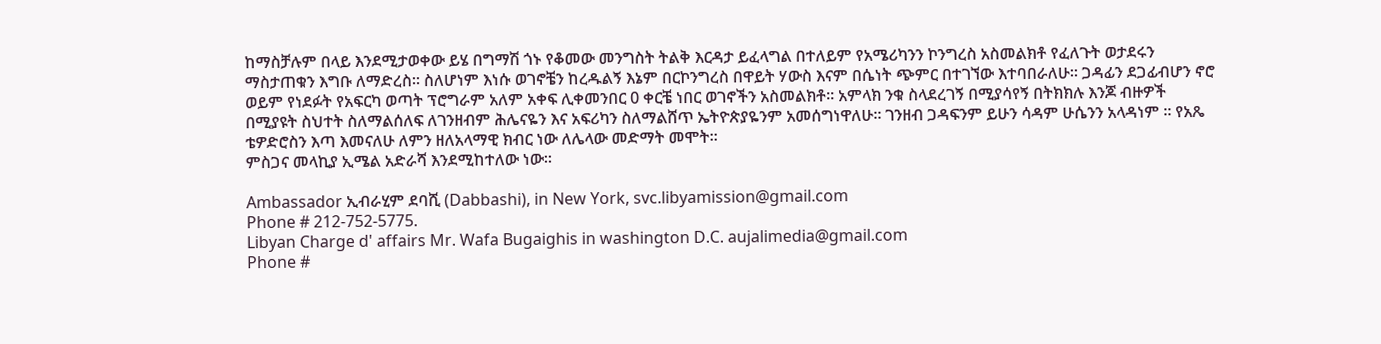ከማስቻሉም በላይ እንደሚታወቀው ይሄ በግማሽ ጎኑ የቆመው መንግስት ትልቅ እርዳታ ይፈላግል በተለይም የአሜሪካንን ኮንግረስ አስመልክቶ የፈለጉት ወታደሩን ማስታጠቁን እግቡ ለማድረስ። ስለሆነም እነሱ ወገኖቼን ከረዱልኝ እኔም በርኮንግረስ በዋይት ሃውስ እናም በሴነት ጭምር በተገኘው እተባበራለሁ። ጋዳፊን ደጋፊብሆን ኖሮ ወይም የነደፉት የአፍርካ ወጣት ፕሮግራም አለም አቀፍ ሊቀመንበር 0 ቀርቼ ነበር ወገኖችን አስመልክቶ። አምላክ ንቁ ስላደረገኝ በሚያሳየኝ በትክክሉ እንጆ ብዙዎች በሚያዩት ስህተት ስለማልሰለፍ ለገንዘብም ሕሌናዬን እና አፍሪካን ስለማልሸጥ ኤትዮጵያዬንም አመሰግነዋለሁ። ገንዘብ ጋዳፍንም ይሁን ሳዳም ሁሴንን አላዳነም ። የአጼ ቴዎድሮስን እጣ እመናለሁ ለምን ዘለአላማዊ ክብር ነው ለሌላው መድማት መሞት።
ምስጋና መላኪያ ኢሜል አድራሻ እንደሚከተለው ነው።

Ambassador ኢብራሂም ደባሺ (Dabbashi), in New York, svc.libyamission@gmail.com
Phone # 212-752-5775.
Libyan Charge d' affairs Mr. Wafa Bugaighis in washington D.C. aujalimedia@gmail.com
Phone #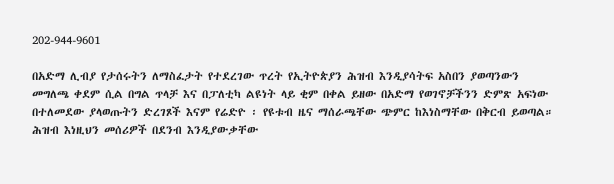202-944-9601

በአድማ ሊብያ የታሰሩትን ለማስፈታት የተደረገው ጥረት የኢትዮጵያን ሕዝብ እንዲያሳትፍ አስበን ያወጣንውን መግለጫ ቀደም ሲል በግል ጥላቻ እና በፓለቲካ ልዩነት ላይ ቂም በቀል ይዘው በአድማ የወገኖቻችንን ድምጽ አፍነው በተለመደው ያላወጡትን ድረገጾች እናም የሬድዮ ፡ የዩቱብ ዜና ማሰራጫቸው ጭምር ከእነስማቸው በቅርብ ይወጣል። ሕዝብ እነዚህን መሰሪዎች በደንብ እንዲያውቃቸው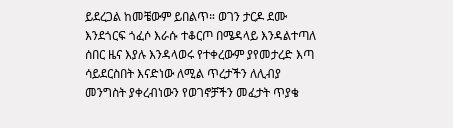ይደረጋል ከመቼውም ይበልጥ። ወገን ታርዶ ደሙ እንደጎርፍ ጎፈሶ እራሱ ተቆርጦ በሜዳላይ እንዳልተጣለ ሰበር ዜና እያሉ እንዳላወሩ የተቀረውም ያየመታረድ እጣ ሳይደርስበት እናድነው ለሚል ጥረታችን ለሊብያ መንግስት ያቀረብነውን የወገኖቻችን መፈታት ጥያቄ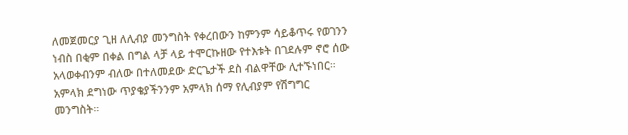ለመጀመርያ ጊዘ ለሊብያ መንግስት የቀረበውን ከምንም ሳይቆጥሩ የወገንን ነብስ በቂም በቀል በግል ላቻ ላይ ተሞርኩዘው የተእቱት በገደሉም ኖሮ ሰው አላወቀብንም ብለው በተለመደው ድርጌታች ደስ ብልዋቸው ሊተኙነበር። አምላክ ደግነው ጥያቄያችንንም አምላክ ሰማ የሊብያም የሽግግር መንግስት።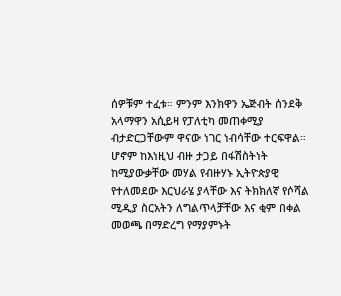ሰዎቹም ተፈቱ። ምንም እንክዋን ኤጅብት ሰንደቅ አላማዋን አሲይዛ የፓለቲካ መጠቀሚያ ብታድርጋቸውም ዋናው ነገር ነብሳቸው ተርፍዋል።
ሆኖም ከእነዚህ ብዙ ታጋይ በፋሽስትነት ከሚያውቃቸው መሃል የብዙሃኑ ኢትዮጵያዊ የተለመደው እርህራሄ ያላቸው እና ትክክለኛ የሶሻል ሚዲያ ስርአትን ለግልጥላቻቸው እና ቂም በቀል መወጫ በማድረግ የማያምኑት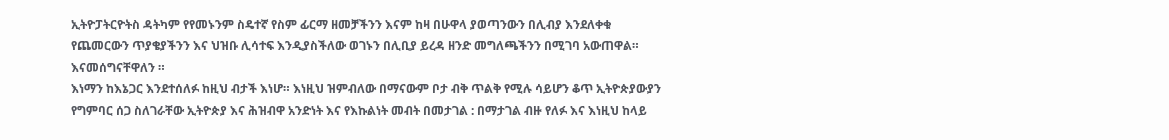ኢትዮፓትርዮትስ ዳትካም የየመኑንም ስዴተኛ የስም ፊርማ ዘመቻችንን እናም ከዛ በሁዋላ ያወጣንውን በሊብያ እንደለቀቁ የጨመርውን ጥያቄያችንን እና ህዝቡ ሊሳተፍ እንዲያስችለው ወገኑን በሊቢያ ይረዳ ዘንድ መግለጫችንን በሚገባ አውጠዋል። እናመሰግናቸዋለን ።
እነማን ከእኔጋር እንደተሰለፉ ከዚህ ብታች እነሆ። እነዚህ ዝምብለው በማናውም ቦታ ብቅ ጥልቅ የሚሉ ሳይሆን ቆጥ ኢትዮጵያውያን የግምባር ሰጋ ስለገራቸው ኢትዮጵያ እና ሕዝብዋ አንድነት እና የእኩልነት መብት በመታገል : በማታገል ብዙ የለፉ እና እነዚህ ከላይ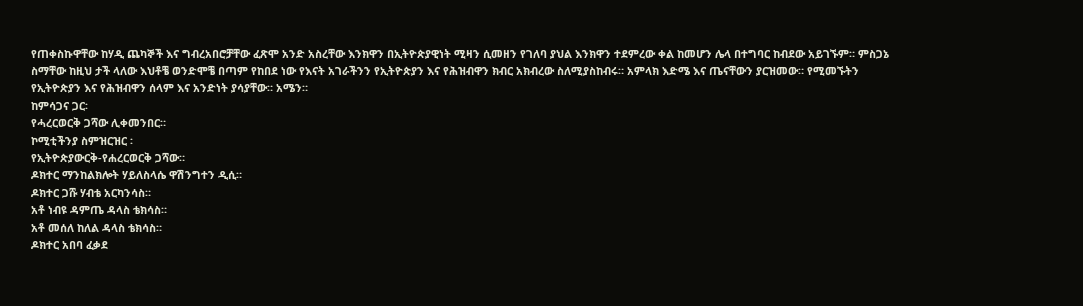የጠቀስኩዋቸው ከሃዲ ጨካኞች እና ግብረአበሮቻቸው ፈጽሞ አንድ አስረቸው እንክዋን በኢትዮጵያዊነት ሚዛን ሲመዘን የገለባ ያህል እንክዋን ተደምረው ቀል ከመሆን ሌላ በተግባር ከብደው አይገኙም። ምስጋኔ ስማቸው ከዚህ ታች ላለው እህቶቼ ወንድሞቼ በጣም የከበደ ነው የእናት አገራችንን የኢትዮጵያን እና የሕዝብዋን ክብር አክብረው ስለሚያስከብሩ። አምላክ እድሜ እና ጤናቸውን ያርዝመው። የሚመኙትን የኢትዮጵያን እና የሕዝብዋን ሰላም እና አንድነት ያሳያቸው። አሜን።
ከምሳጋና ጋር፡
የሓረርወርቅ ጋሻው ሊቀመንበር።
ኮሚቲችንያ ስምዝርዝር ፡
የኢትዮጵያውርቅ-የሐረርወርቅ ጋሻው።
ዶክተር ማንከልክሎት ሃይለስላሴ ዋሽንግተን ዲሲ።
ዶክተር ጋሹ ሃብቴ አርካንሳስ።
አቶ ነብዩ ዳምጤ ዳላስ ቴክሳስ።
አቶ መሰለ ከለል ዳላስ ቴክሳስ።
ዶክተር አበባ ፈቃደ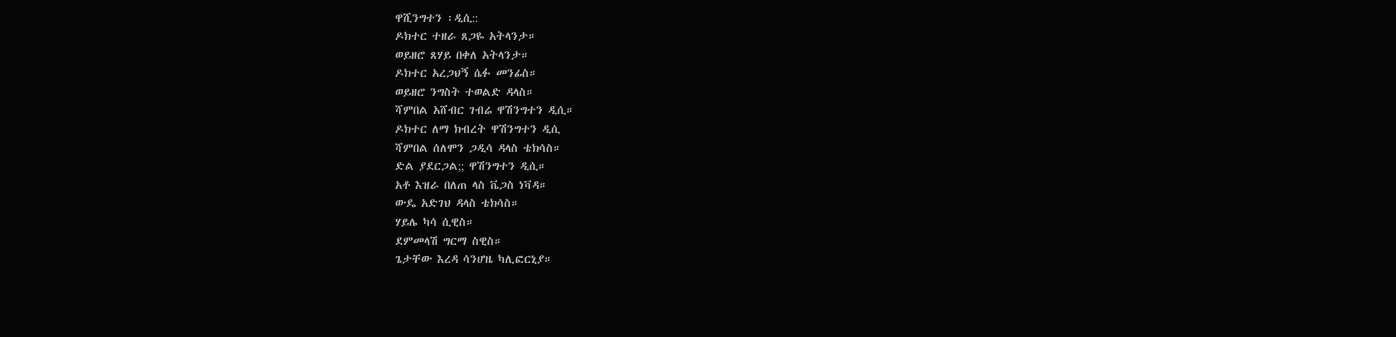ዋሺንግተን ፡ዲሲ::
ዶክተር ተዘራ ጸጋዬ አትላንታ።
ወይዘሮ ጸሃይ በቀለ አትላንታ።
ዶክተር አረጋህኝ ሴፉ መንፊስ።
ወይዘሮ ንግስት ተወልድ ዳላስ።
ሻምበል አሸብር ገብሬ ዋሽንግተን ዲሲ።
ዶክተር ለማ ክብረት ዋሽንግተን ዲሲ
ሻምበል ሰለሞን ጋዲሳ ዳላስ ቴክሳስ።
ድል ያደርጋል;; ዋሽንግተን ዲሲ።
አቶ እዝራ በለጠ ላስ ቬጋስ ነቫዳ።
ውዴ አድገህ ዳላስ ቴክሳስ።
ሃይሌ ካሳ ሲዊስ።
ደምመላሽ ግርማ ስዊስ።
ጌታቸው እረዳ ሳንሆዜ ካሊፎርኒያ።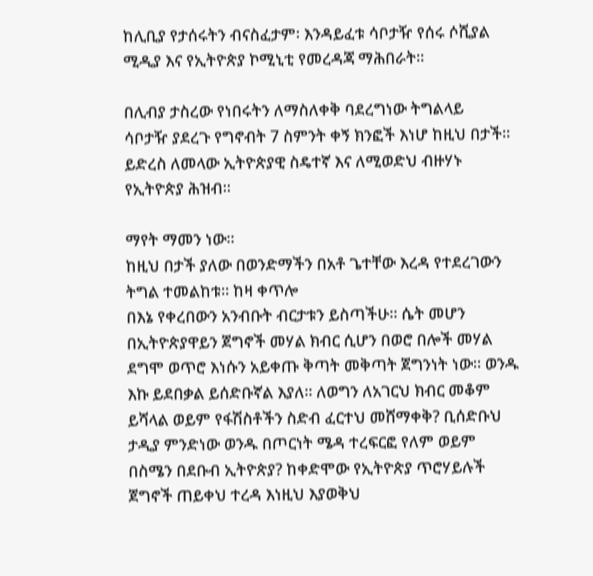ከሊቢያ የታሰሩትን ብናስፈታም፡ እንዳይፈቱ ሳቦታዥ የሰሩ ሶሺያል ሚዲያ እና የኢትዮጵያ ኮሚኒቲ የመረዳጃ ማሕበራት።

በሊብያ ታስረው የነበሩትን ለማስለቀቅ ባደረግነው ትግልላይ
ሳቦታዥ ያደረጉ የግኖብት 7 ስምንት ቀኝ ክንፎች እነሆ ከዚህ በታች።
ይድረስ ለመላው ኢትዮጵያዊ ስዴተኛ እና ለሚወድህ ብዙሃኑ የኢትዮጵያ ሕዝብ።

ማየት ማመን ነው።
ከዚህ በታች ያለው በወንድማችን በአቶ ጌተቸው እረዳ የተደረገውን ትግል ተመልከቱ። ከዛ ቀጥሎ
በእኔ የቀረበውን አንብቡት ብርታቱን ይስጣችሁ። ሴት መሆን በኢትዮጵያዋይን ጀግኖች መሃል ክብር ሲሆን በወሮ በሎች መሃል ደግሞ ወጥሮ እነሱን አይቀጡ ቅጣት መቅጣት ጀግንነት ነው። ወንዱ እኩ ይደበቃል ይሰድቡኛል እያለ። ለወግን ለአገርህ ክብር መቆም ይሻላል ወይም የፋሽስቶችን ስድብ ፈርተህ መሸማቀቅ? ቢሰድቡህ ታዲያ ምንድነው ወንዱ በጦርነት ሜዳ ተረፍርፎ የለም ወይም በስሜን በደቡብ ኢትዮጵያ? ከቀድሞው የኢትዮጵያ ጥሮሃይሉች ጀግኖች ጠይቀህ ተረዳ እነዚህ እያወቅህ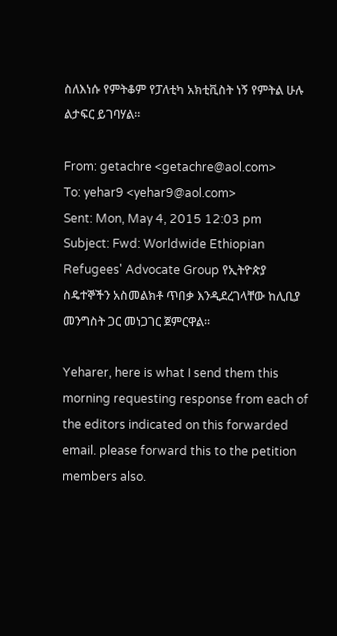ስለእነሱ የምትቆም የፓለቲካ አክቲቪስት ነኝ የምትል ሁሉ ልታፍር ይገባሃል።

From: getachre <getachre@aol.com>
To: yehar9 <yehar9@aol.com>
Sent: Mon, May 4, 2015 12:03 pm
Subject: Fwd: Worldwide Ethiopian Refugees' Advocate Group የኢትዮጵያ ስዴተኞችን አስመልክቶ ጥበቃ እንዲደረገላቸው ከሊቢያ መንግስት ጋር መነጋገር ጀምርዋል።

Yeharer, here is what I send them this morning requesting response from each of the editors indicated on this forwarded email. please forward this to the petition members also.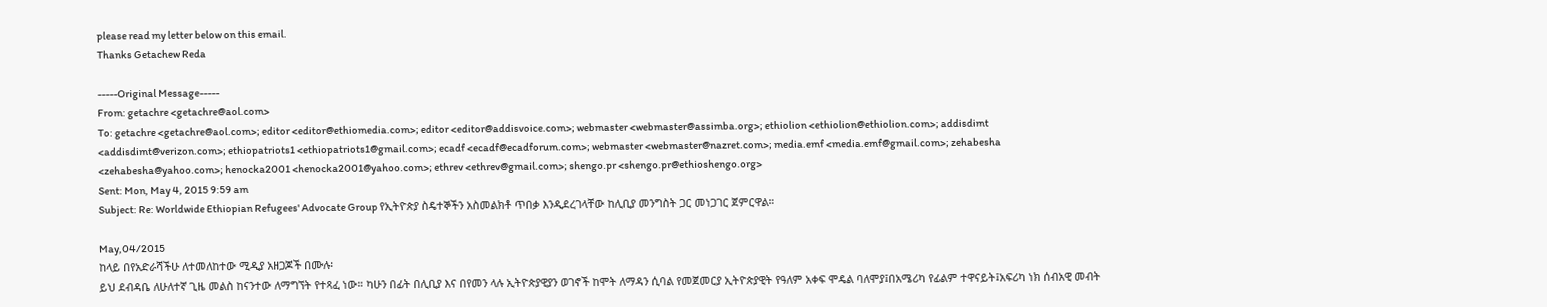please read my letter below on this email.
Thanks Getachew Reda

-----Original Message-----
From: getachre <getachre@aol.com>
To: getachre <getachre@aol.com>; editor <editor@ethiomedia.com>; editor <editor@addisvoice.com>; webmaster <webmaster@assimba.org>; ethiolion <ethiolion@ethiolion.com>; addisdimt <addisdimt@verizon.com>; ethiopatriots1 <ethiopatriots1@gmail.com>; ecadf <ecadf@ecadforum.com>; webmaster <webmaster@nazret.com>; media.emf <media.emf@gmail.com>; zehabesha <zehabesha@yahoo.com>; henocka2001 <henocka2001@yahoo.com>; ethrev <ethrev@gmail.com>; shengo.pr <shengo.pr@ethioshengo.org>
Sent: Mon, May 4, 2015 9:59 am
Subject: Re: Worldwide Ethiopian Refugees' Advocate Group የኢትዮጵያ ስዴተኞችን አስመልክቶ ጥበቃ እንዲደረገላቸው ከሊቢያ መንግስት ጋር መነጋገር ጀምርዋል።

May,04/2015
ከላይ በየአድራሻችሁ ለተመለከተው ሚዲያ አዘጋጆች በሙሉ፡
ይህ ደብዳቤ ለሁለተኛ ጊዜ መልስ ከናንተው ለማግኘት የተጻፈ ነው። ካሁን በፊት በሊቢያ እና በየመን ላሉ ኢትዮጵያዊያን ወገኖች ከሞት ለማዳን ሲባል የመጀመርያ ኢትዮጵያዊት የዓለም አቀፍ ሞዴል ባለሞያ፤በአሜሪካ የፊልም ተዋናይት፤አፍሪካ ነክ ሰብአዊ መብት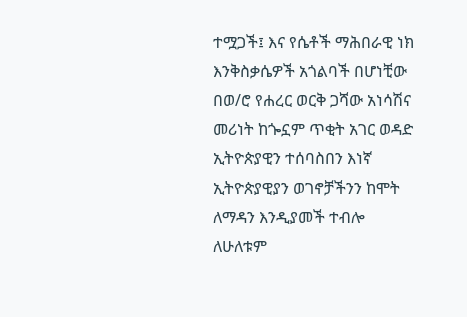ተሟጋች፤ እና የሴቶች ማሕበራዊ ነክ እንቅስቃሴዎች አጎልባች በሆነቺው በወ/ሮ የሐረር ወርቅ ጋሻው አነሳሽና መሪነት ከጐኗም ጥቂት አገር ወዳድ ኢትዮጵያዊን ተሰባስበን እነኛ ኢትዮጵያዊያን ወገኖቻችንን ከሞት ለማዳን እንዲያመች ተብሎ ለሁለቱም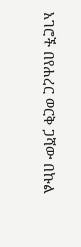አገሮች በየሐረር ወርቅ ጋሻው በኩል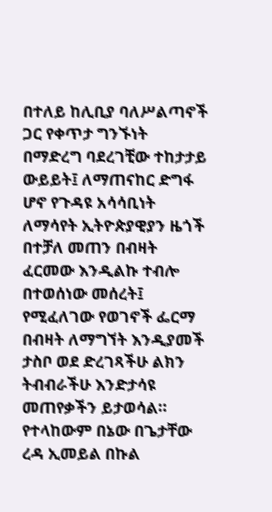በተለይ ከሊቢያ ባለሥልጣኖች ጋር የቀጥታ ግንኙነት በማድረግ ባደረገቺው ተከታታይ ውይይት፤ ለማጠናከር ድግፋ ሆኖ የጉዳዩ አሳሳቢነት ለማሳየት ኢትዮጵያዊያን ዜጎች በተቻለ መጠን በብዛት ፈርመው እንዲልኩ ተብሎ በተወሰነው መሰረት፤ የሚፈለገው የወገኖች ፌርማ በብዛት ለማግኘት እንዲያመች ታስቦ ወደ ድረገጻችሁ ልክን ትብብራችሁ እንድታሳዩ መጠየቃችን ይታወሳል። የተላከውም በኔው በጌታቸው ረዳ ኢመይል በኩል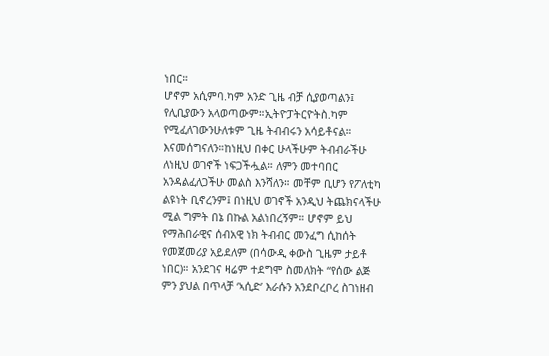ነበር።
ሆኖም አሲምባ.ካም አንድ ጊዜ ብቻ ሲያወጣልን፤ የሊቢያውን አላወጣውም።ኢትዮፓትርዮትስ.ካም የሚፈለገውንሁለቱም ጊዜ ትብብሩን አሳይቶናል። እናመሰግናለን።ከነዚህ በቀር ሁላችሁም ትብብራችሁ ለነዚህ ወገኖች ነፍጋችሗል። ለምን መተባበር አንዳልፈለጋችሁ መልስ እንሻለን። መቸም ቢሆን የፖለቲካ ልዩነት ቢኖረንም፤ በነዚህ ወገኖች አንዲህ ትጨክናላችሁ ሚል ግምት በኔ በኩል አልነበረኝም። ሆኖም ይህ የማሕበራዊና ሰብአዊ ነክ ትብብር መንፈግ ሲከሰት የመጀመሪያ አይደለም (በሳውዲ ቀውስ ጊዜም ታይቶ ነበር)። አንደገና ዛሬም ተደግሞ ስመለክት “የሰው ልጅ ምን ያህል በጥላቻ ‘ኣሲድ’ እራሱን አንደቦረቦረ ስገነዘብ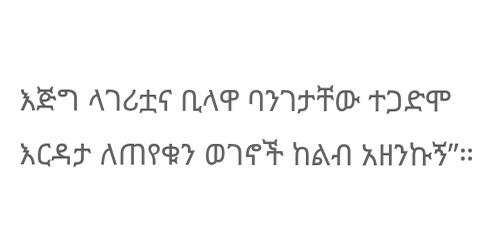እጅግ ላገሪቷና ቢላዋ ባንገታቸው ተጋድሞ እርዳታ ለጠየቁን ወገኖች ከልብ አዘንኩኝ”።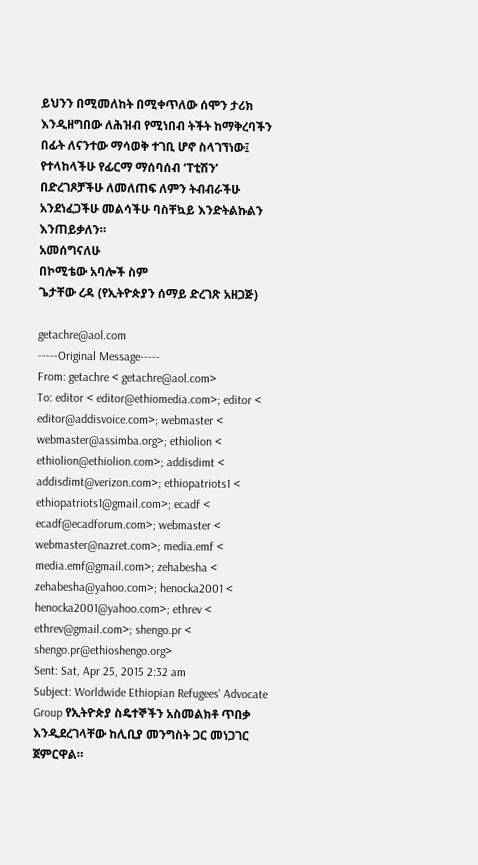ይህንን በሚመለከት በሚቀጥለው ሰሞን ታሪክ እንዲዘግበው ለሕዝብ የሚነበብ ትችት ከማቅረባችን በፊት ለናንተው ማሳወቅ ተገቢ ሆኖ ስላገኘነው፤ የተላከላችሁ የፊርማ ማሰባሰብ ‘ፐቲሽን’ በድረገጾቻችሁ ለመለጠፍ ለምን ትብብራችሁ አንደነፈጋችሁ መልሳችሁ ባስቸኳይ እንድትልኩልን እንጠይቃለን።
አመሰግናለሁ
በኮሚቴው አባሎች ስም
ጌታቸው ረዳ (የኢትዮጵያን ሰማይ ድረገጽ አዘጋጅ)

getachre@aol.com
-----Original Message-----
From: getachre < getachre@aol.com>
To: editor < editor@ethiomedia.com>; editor < editor@addisvoice.com>; webmaster < webmaster@assimba.org>; ethiolion < ethiolion@ethiolion.com>; addisdimt < addisdimt@verizon.com>; ethiopatriots1 < ethiopatriots1@gmail.com>; ecadf < ecadf@ecadforum.com>; webmaster < webmaster@nazret.com>; media.emf < media.emf@gmail.com>; zehabesha < zehabesha@yahoo.com>; henocka2001 < henocka2001@yahoo.com>; ethrev < ethrev@gmail.com>; shengo.pr < shengo.pr@ethioshengo.org>
Sent: Sat, Apr 25, 2015 2:32 am
Subject: Worldwide Ethiopian Refugees' Advocate Group የኢትዮጵያ ስዴተኞችን አስመልክቶ ጥበቃ እንዲደረገላቸው ከሊቢያ መንግስት ጋር መነጋገር ጀምርዋል።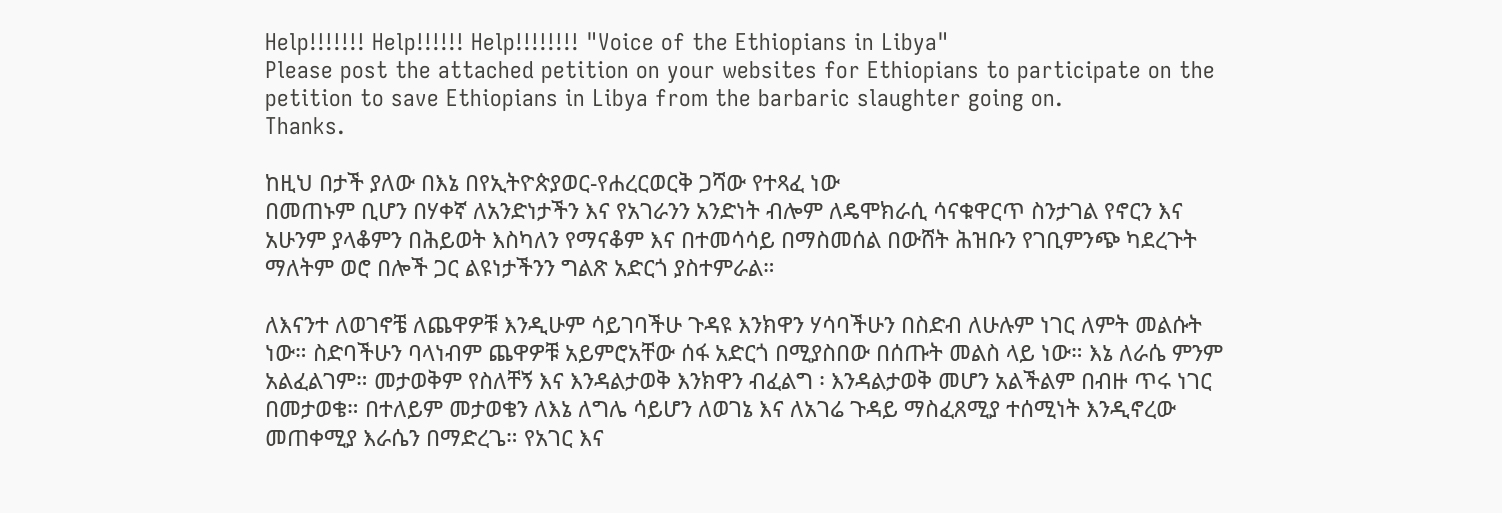Help!!!!!!! Help!!!!!! Help!!!!!!!! "Voice of the Ethiopians in Libya"
Please post the attached petition on your websites for Ethiopians to participate on the petition to save Ethiopians in Libya from the barbaric slaughter going on.
Thanks.

ከዚህ በታች ያለው በእኔ በየኢትዮጵያወር-የሐረርወርቅ ጋሻው የተጻፈ ነው
በመጠኑም ቢሆን በሃቀኛ ለአንድነታችን እና የአገራንን አንድነት ብሎም ለዴሞክራሲ ሳናቁዋርጥ ስንታገል የኖርን እና አሁንም ያላቆምን በሕይወት እስካለን የማናቆም እና በተመሳሳይ በማስመሰል በውሸት ሕዝቡን የገቢምንጭ ካደረጉት ማለትም ወሮ በሎች ጋር ልዩነታችንን ግልጽ አድርጎ ያስተምራል።

ለእናንተ ለወገኖቼ ለጨዋዎቹ እንዲሁም ሳይገባችሁ ጉዳዩ እንክዋን ሃሳባችሁን በስድብ ለሁሉም ነገር ለምት መልሱት ነው። ስድባችሁን ባላነብም ጨዋዎቹ አይምሮአቸው ሰፋ አድርጎ በሚያስበው በሰጡት መልስ ላይ ነው። እኔ ለራሴ ምንም አልፈልገም። መታወቅም የስለቸኝ እና እንዳልታወቅ እንክዋን ብፈልግ ፡ እንዳልታወቅ መሆን አልችልም በብዙ ጥሩ ነገር በመታወቄ። በተለይም መታወቄን ለእኔ ለግሌ ሳይሆን ለወገኔ እና ለአገሬ ጉዳይ ማስፈጸሚያ ተሰሚነት እንዲኖረው መጠቀሚያ እራሴን በማድረጌ። የአገር እና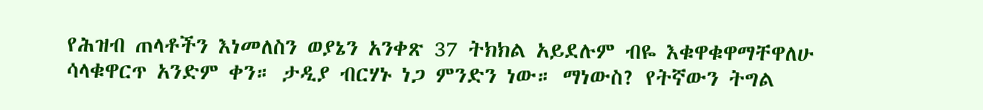የሕዝብ ጠላቶችን እነመለስን ወያኔን አንቀጽ 37 ትክክል አይደሉም ብዬ እቁዋቁዋማቸዋለሁ ሳላቁዋርጥ አንድም ቀን። ታዲያ ብርሃኑ ነጋ ምንድን ነው። ማነውስ? የትኛውን ትግል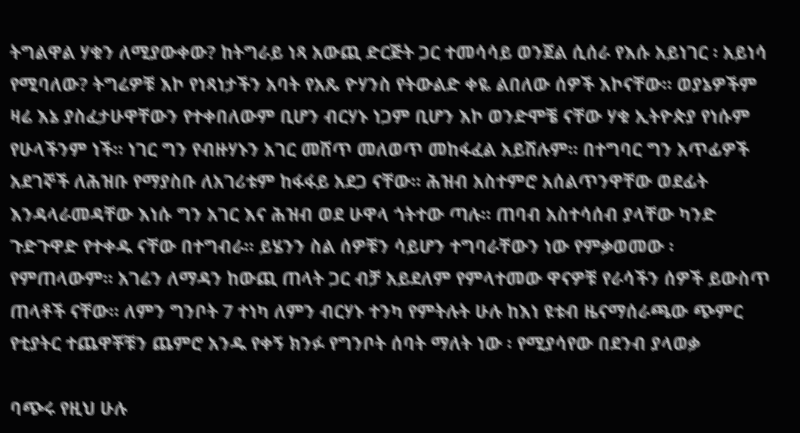ትግልዋል ሃቁን ለሚያውቀው? ከትግራይ ነጻ አውጪ ድርጅት ጋር ተመሳሳይ ወንጀል ሲሰራ የእሱ አይነገር ፡ አይነሳ የሚባለው? ትግሬዎቹ እኮ የነጻነታችን አባት የአጼ ዮሃንስ የትውልድ ቀዬ ልበለው ሰዎች እኮናቸው። ወያኔዎችም ዛሬ እኔ ያስፈታሁዋቸውን የተቀበለውም ቢሆን ብርሃኑ ነጋም ቢሆን እኮ ወንድሞቼ ናቸው ሃቁ ኢትዮጵያ የነሱም የሁላችንም ነች። ነገር ግን የብዙሃኑን አገር መሸጥ መለወጥ መከፋፈል አይሽሉም። በተግባር ግን አጥፊዎች አደገኞች ለሕዝቡ የማያስቡ ለአገሪቱም ከፋፋይ አደጋ ናቸው። ሕዝብ አስተምሮ አሰልጥንዋቸው ወደፊት እንዳላራመዳቸው እነሱ ግን አገር እና ሕዝብ ወደ ሁዋላ ጎትተው ጣሉ። ጠባብ አስተሳሰብ ያላቸው ካንድ ጉድጉዋድ የተቀዱ ናቸው በተግብራ። ይሄንን ስል ሰዎቹን ሳይሆን ተግባራቸውን ነው የምቃወመው ፡ የምጠላውም። አገሬን ለማዳን ከውጪ ጠላት ጋር ብቻ አይደለም የምላተመው ዋናዎቹ የራሳችን ሰዎች ይውስጥ ጠላቶች ናቸው። ለምን ግንቦት 7 ተነካ ለምን ብርሃኑ ተንካ የምትሉት ሁሉ ከእነ ዩቱብ ዜናማሰራጫው ጭምር የቲያትር ተጨዋቾቹን ጨምሮ አንዱ የቀኝ ክንፉ የግንቦት ሰባት ማለት ነው ፡ የሚያሳየው በደንብ ያላወቃ

ባጭሩ የዚህ ሁሉ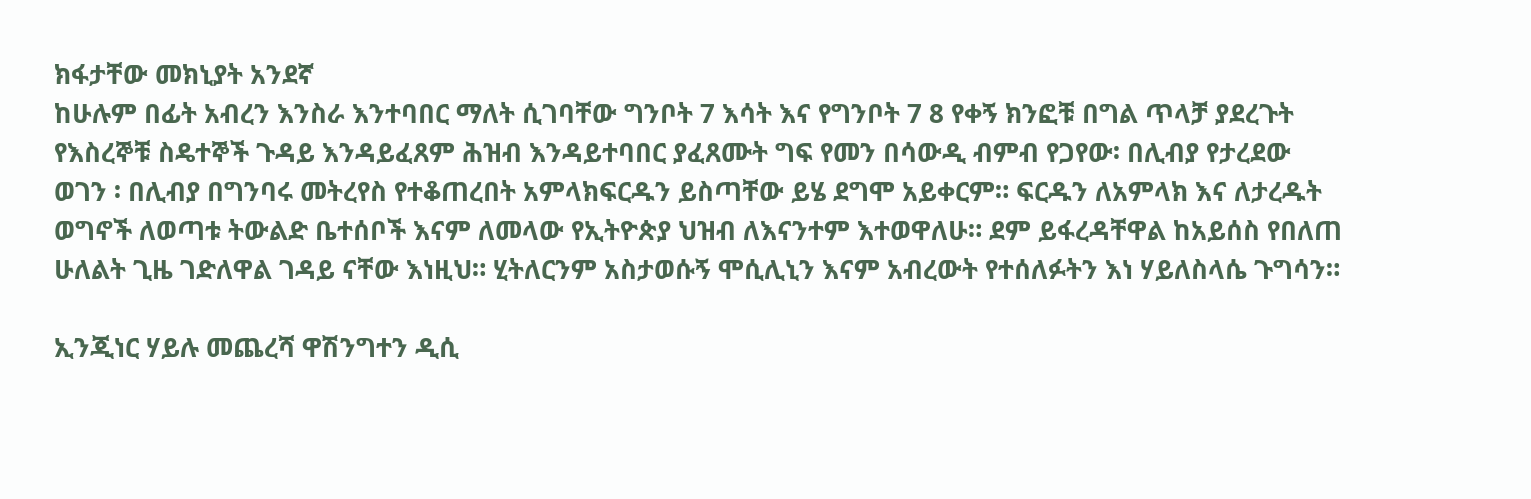ክፋታቸው መክኒያት አንደኛ
ከሁሉም በፊት አብረን እንስራ እንተባበር ማለት ሲገባቸው ግንቦት 7 እሳት እና የግንቦት 7 8 የቀኝ ክንፎቹ በግል ጥላቻ ያደረጉት የእስረኞቹ ስዴተኞች ጉዳይ እንዳይፈጸም ሕዝብ እንዳይተባበር ያፈጸሙት ግፍ የመን በሳውዲ ብምብ የጋየው፡ በሊብያ የታረደው ወገን ፡ በሊብያ በግንባሩ መትረየስ የተቆጠረበት አምላክፍርዱን ይስጣቸው ይሄ ደግሞ አይቀርም። ፍርዱን ለአምላክ እና ለታረዱት ወግኖች ለወጣቱ ትውልድ ቤተሰቦች እናም ለመላው የኢትዮጵያ ህዝብ ለእናንተም እተወዋለሁ። ደም ይፋረዳቸዋል ከአይሰስ የበለጠ ሁለልት ጊዜ ገድለዋል ገዳይ ናቸው እነዚህ። ሂትለርንም አስታወሱኝ ሞሲሊኒን እናም አብረውት የተሰለፉትን እነ ሃይለስላሴ ጉግሳን።

ኢንጂነር ሃይሉ መጨረሻ ዋሽንግተን ዲሲ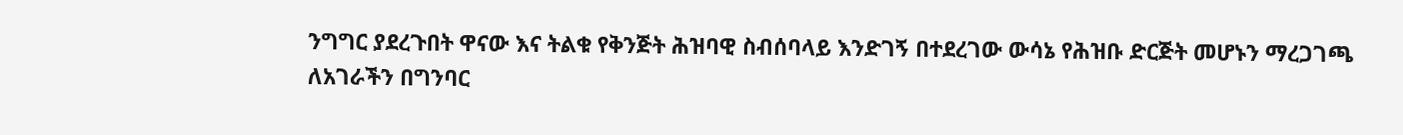ንግግር ያደረጉበት ዋናው እና ትልቁ የቅንጅት ሕዝባዊ ስብሰባላይ እንድገኝ በተደረገው ውሳኔ የሕዝቡ ድርጅት መሆኑን ማረጋገጫ ለአገራችን በግንባር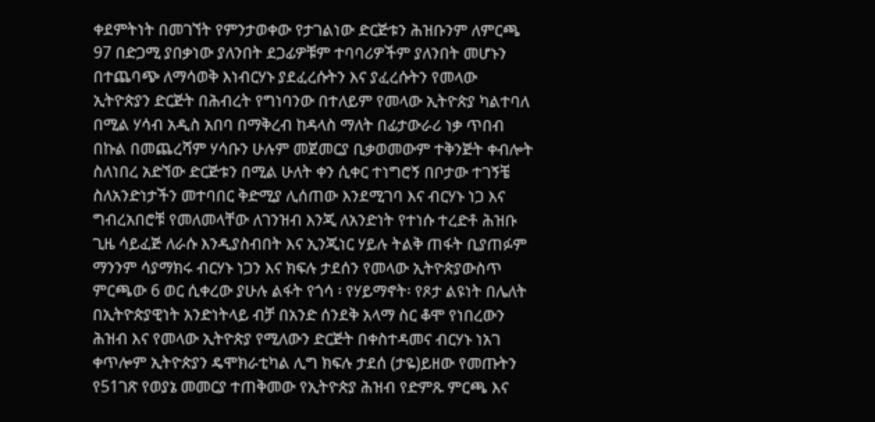ቀደምትነት በመገኘት የምንታወቀው የታገልነው ድርጅቱን ሕዝቡንም ለምርጫ 97 በድጋሚ ያበቃነው ያለንበት ደጋፊዎቹም ተባባሪዎችም ያለንበት መሆኑን በተጨባጭ ለማሳወቅ እነብርሃኑ ያደፈረሱትን እና ያፈረሱትን የመላው ኢትዮጵያን ድርጅት በሕብረት የግነባንው በተለይም የመላው ኢትዮጵያ ካልተባለ በሚል ሃሳብ አዲስ አበባ በማቅረብ ከዳላስ ማለት በፊታውራሪ ነቃ ጥበብ በኩል በመጨረሻም ሃሳቡን ሁሉም መጀመርያ ቢቃወመውም ተቅንጅት ቀብሎት ስለነበረ አድኘው ድርጅቱን በሚል ሁለት ቀን ሲቀር ተነግሮኝ በቦታው ተገኝቼ ስለአንድነታችን መተባበር ቅድሚያ ሊሰጠው እንደሚገባ እና ብርሃኑ ነጋ እና ግብረአበሮቹ የመለመላቸው ለገንዝብ እንጂ ለአንድነት የተነሱ ተረድቶ ሕዝቡ ጊዜ ሳይፈጅ ለራሱ እንዲያስብበት እና ኢንጂነር ሃይሉ ትልቅ ጠፋት ቢያጠፉም ማንንም ሳያማክሩ ብርሃኑ ነጋን እና ክፍሉ ታደሰን የመላው ኢትዮጵያውስጥ ምርጫው 6 ወር ሲቀረው ያሁሉ ልፋት የጎሳ ፡ የሃይማኖት፡ የጾታ ልዩነት በሌለት በኢትዮጵያዊነት አንድነትላይ ብቻ በአንድ ሰንደቅ አላማ ስር ቆሞ የነበረውን ሕዝብ እና የመላው ኢትዮጵያ የሚለውን ድርጅት በቀስተዳመና ብርሃኑ ነአገ ቀጥሎም ኢትዮጵያን ዴሞክራቲካል ሊግ ክፍሉ ታደሰ (ታዬ)ይዘው የመጡትን የ51ገጽ የወያኔ መመርያ ተጠቅመው የኢትዮጵያ ሕዝብ የድምጹ ምርጫ እና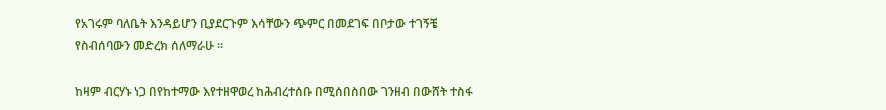የአገሩም ባለቤት እንዳይሆን ቢያደርጉም እሳቸውን ጭምር በመደገፍ በቦታው ተገኝቼ የስብሰባውን መድረክ ሰለማራሁ ።

ከዛም ብርሃኑ ነጋ በየከተማው እየተዘዋወረ ከሕብረተሰቡ በሚሰበስበው ገንዘብ በውሸት ተስፋ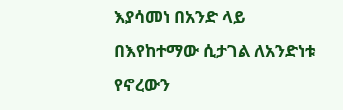እያሳመነ በአንድ ላይ በእየከተማው ሲታገል ለአንድነቱ የኖረውን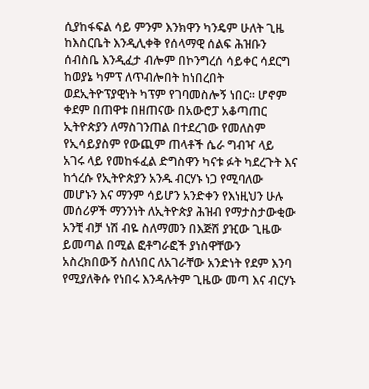ሲያከፋፍል ሳይ ምንም እንክዋን ካንዴም ሁለት ጊዜ ከእስርቤት እንዲሊቀቅ የሰላማዊ ሰልፍ ሕዝቡን ሰብስቤ እንዲፈታ ብሎም በኮንግረሰ ሳይቀር ሳደርግ ከወያኔ ካምፕ ለጥብሎበት ከነበረበት ወደኢትዮፕያዊነት ካፕም የገባመስሎኝ ነበር። ሆኖም ቀደም በጠዋቱ በዘጠናው በአውሮፓ አቆጣጠር ኢትዮጵያን ለማስገንጠል በተደረገው የመለስም የኢሳይያስም የውጪም ጠላቶች ሴራ ግብዣ ላይ አገሩ ላይ የመከፋፈል ድግስዋን ካናቱ ፉት ካደረጉት እና ከጎረሱ የኢትዮጵያን አንዱ ብርሃኑ ነጋ የሚባለው መሆኑን እና ማንም ሳይሆን አንድቀን የእነዚህን ሁሉ መሰሪዎች ማንንነት ለኢትዮጵያ ሕዝብ የማታስታውቂው አንቺ ብቻ ነሽ ብዬ ስለማመን በእጅሽ ያዢው ጊዜው ይመጣል በሚል ፎቶግራፎች ያነስዋቸውን አስረክበውኝ ስለነበር ለአገራቸው አንድነት የደም እንባ የሚያለቅሱ የነበሩ እንዳሉትም ጊዜው መጣ እና ብርሃኑ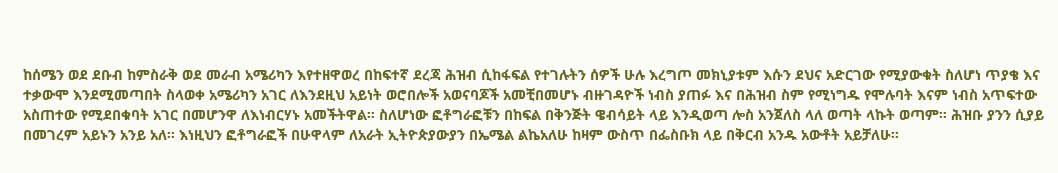ከሰሜን ወደ ደቡብ ከምስራቅ ወደ መራብ አሜሪካን እየተዘዋወረ በከፍተኛ ደረጃ ሕዝብ ሲከፋፍል የተገሉትን ሰዎች ሁሉ እረግጦ መክኒያቱም እሱን ደህና አድርገው የሚያውቁት ስለሆነ ጥያቄ እና ተቃውሞ እንደሚመጣበት ስላወቀ አሜሪካን አገር ለእንደዚህ አይነት ወሮበሎች አወናባጆች አመቺበመሆኑ ብዙገዳዮች ነብስ ያጠፉ እና በሕዝብ ስም የሚነግዱ የሞሉባት እናም ነብስ አጥፍተው አስጠተው የሚደበቁባት አገር በመሆንዋ ለእነብርሃኑ አመችትዋል። ስለሆነው ፎቶግራፎቹን በከፍል በቅንጅት ዌብሳይት ላይ እንዲወጣ ሎስ አንጀለስ ላለ ወጣት ላኩት ወጣም። ሕዝቡ ያንን ሲያይ በመገረም አይኑን አንይ አለ። እነዚህን ፎቶግራፎች በሁዋላም ለአራት ኢትዮጵያውያን በኤሜል ልኬአለሁ ከዛም ውስጥ በፌስቡክ ላይ በቅርብ አንዱ አውቶት አይቻለሁ።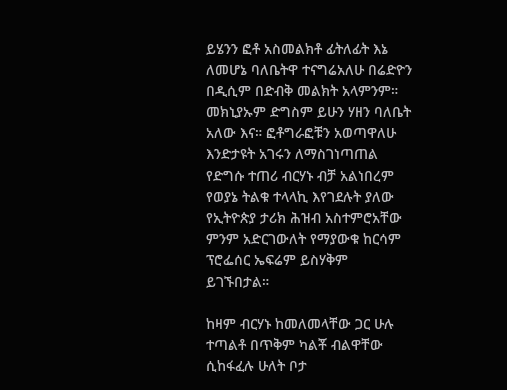ይሄንን ፎቶ አስመልክቶ ፊትለፊት እኔ ለመሆኔ ባለቤትዋ ተናግሬአለሁ በሬድዮን በዲሲም በድብቅ መልክት አላምንም። መክኒያኡም ድግስም ይሁን ሃዘን ባለቤት አለው እና። ፎቶግራፎቹን አወጣዋለሁ እንድታዩት አገሩን ለማስገነጣጠል የድግሱ ተጠሪ ብርሃኑ ብቻ አልነበረም የወያኔ ትልቁ ተላላኪ እየገደሉት ያለው የኢትዮጵያ ታሪክ ሕዝብ አስተምሮአቸው ምንም አድርገውለት የማያውቁ ከርሳም ፕሮፌሰር ኤፍሬም ይስሃቅም ይገኙበታል።

ከዛም ብርሃኑ ከመለመላቸው ጋር ሁሉ ተጣልቶ በጥቅም ካልቾ ብልዋቸው ሲከፋፈሉ ሁለት ቦታ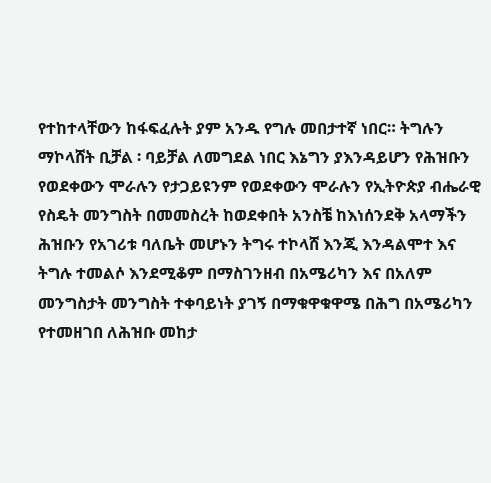የተከተላቸውን ከፋፍፈሉት ያም አንዱ የግሉ መበታተኛ ነበር። ትግሉን ማኮላሸት ቢቻል ፡ ባይቻል ለመግደል ነበር እኔግን ያእንዳይሆን የሕዝቡን የወደቀውን ሞራሉን የታጋይዩንም የወደቀውን ሞራሉን የኢትዮጵያ ብሔራዊ የስዴት መንግስት በመመስረት ከወደቀበት አንስቼ ከእነሰንደቅ አላማችን ሕዝቡን የአገሪቱ ባለቤት መሆኑን ትግሩ ተኮላሸ እንጂ እንዳልሞተ እና ትግሉ ተመልሶ እንደሚቆም በማስገንዘብ በአሜሪካን እና በአለም መንግስታት መንግስት ተቀባይነት ያገኝ በማቁዋቁዋሜ በሕግ በአሜሪካን የተመዘገበ ለሕዝቡ መከታ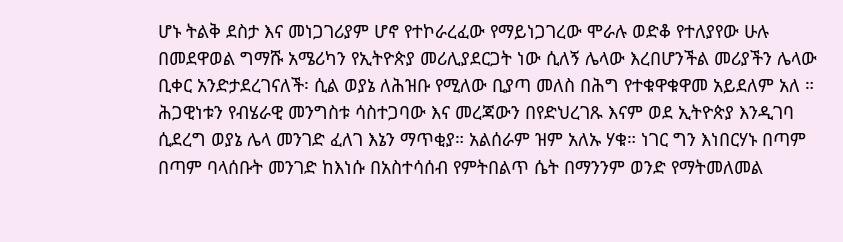ሆኑ ትልቅ ደስታ እና መነጋገሪያም ሆኖ የተኮራረፈው የማይነጋገረው ሞራሉ ወድቆ የተለያየው ሁሉ በመደዋወል ግማሹ አሜሪካን የኢትዮጵያ መሪሊያደርጋት ነው ሲለኝ ሌላው እረበሆንችል መሪያችን ሌላው ቢቀር አንድታደረገናለች፡ ሲል ወያኔ ለሕዝቡ የሚለው ቢያጣ መለስ በሕግ የተቁዋቁዋመ አይደለም አለ ። ሕጋዊነቱን የብሄራዊ መንግስቱ ሳስተጋባው እና መረጃውን በየድህረገጹ እናም ወደ ኢትዮጵያ እንዲገባ ሲደረግ ወያኔ ሌላ መንገድ ፈለገ እኔን ማጥቂያ። አልሰራም ዝም አለኡ ሃቁ። ነገር ግን እነበርሃኑ በጣም በጣም ባላሰቡት መንገድ ከእነሱ በአስተሳሰብ የምትበልጥ ሴት በማንንም ወንድ የማትመለመል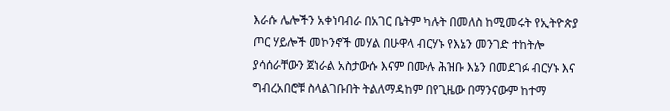እራሱ ሌሎችን አቀነባብራ በአገር ቤትም ካሉት በመለስ ከሚመሩት የኢትዮጵያ ጦር ሃይሎች መኮንኖች መሃል በሁዋላ ብርሃኑ የእኔን መንገድ ተከትሎ ያሳሰራቸውን ጀነራል አስታውሱ እናም በሙሉ ሕዝቡ እኔን በመደገፉ ብርሃኑ እና ግብረአበሮቹ ስላልገቡበት ትልለማዳከም በየጊዜው በማንናውም ከተማ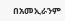በአመኢራንም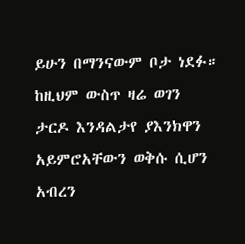ይሁን በማንናውም ቦታ ነደፉ። ከዚህም ውስጥ ዛሬ ወገን ታርዶ እንዳልታየ ያእንክዋን አይምሮአቸውን ወቅሱ ሲሆን አብረን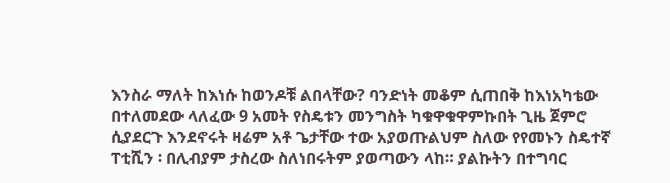እንስራ ማለት ከእነሱ ከወንዶቹ ልበላቸው? ባንድነት መቆም ሲጠበቅ ከእነአካቴው በተለመደው ላለፈው 9 አመት የስዴቱን መንግስት ካቁዋቁዋምኩበት ጊዜ ጀምሮ ሲያደርጉ እንደኖሩት ዛሬም አቶ ጌታቸው ተው አያወጡልህም ስለው የየመኑን ስዴተኛ ፐቲሺን ፡ በሊብያም ታስረው ስለነበሩትም ያወጣውን ላከ። ያልኩትን በተግባር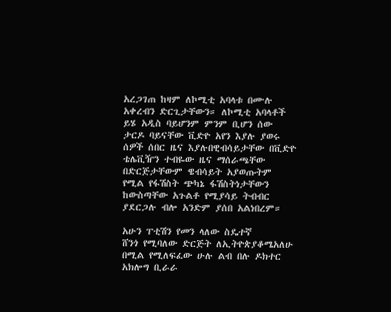አረጋገጠ ከዛም ለኮሚቲ አባላቱ በሙሉ አቀረብን ድርጊታቸውን። ለኮሚቲ አባላቶች ይሄ አዲስ ባይሆንም ምንም ቢሆን ሰው ታርዶ ባይናቸው ቪድዮ አየን እያሉ ያወሩ ሰዎች ሰበር ዜና እያሉበዊብሳይታቸው በቪድዮ ቴሌቪዥን ተብዬው ዜና ማሰራጫቸው በድርጅታቸውም ዌብሳይት አያወጡትም የሚል የፋሽስት ጭካኔ ፋሽስትነታቸውን ከውስጣቸው አጉልቶ የሚያሳይ ትብብር ያደርጋሉ ብሎ አንድም ያሰበ አልነበረም።

አሁን ፐቲሽን የመን ላለው ስዴተኛ
ሸንጎ የሚባለው ድርጅት ለኢትዮጵያቆሜአለሁ በሚል የሚለፍፈው ሁሉ ልብ በሉ ዶክተር አክሎግ ቢራራ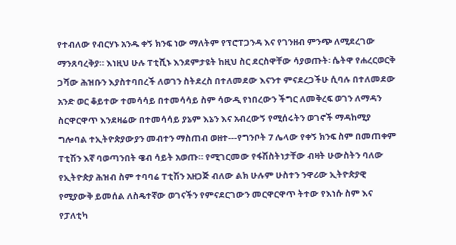የተብለው የብርሃኑ አንዱ ቀኝ ክንፍ ነው ማለትም የፕሮፐጋንዳ እና የገንዘብ ምንጭ ለሚደረገው ማንጸባረቅያ። እነዚህ ሁሉ ፐቲሺኑ እንደምታዩት ከዚህ ስር ደርስዋቸው ሳያወጡት፡ ሴትዋ የሐረርወርቅ ጋሻው ሕዝቡን እያስተባበረች ለወገን ስትደረስ በተለመደው እናንተ ምናደረጋችሁ ሲባሉ በተለመደው አንድ ወር ቆይተው ተመሳሳይ በተመሳሳይ ስም ሳውዲ የነበረውን ችግር ለመቅረፍ ወገን ለማዳን ስርዋርዋጥ እንደዛሬው በተመሳሳይ ያኔም እኔን እና አብረውኝ የሚሰሩትን ወገኖች ማዳከሚያ ግሎባል ተኢትዮጵያውያን መብተን ማስጠብ ወዘተ---የግንቦት 7 ሌላው የቀኝ ክንፍ ስም በመጠቀም ፐቲሽን እኛ ባወጣንበት ዌብ ሳይት አወጡ። የሚገርመው የፋሽስትነታቸው ብዛት ሁውስትን ባለው የኢትዮጵያ ሕዝብ ስም ተባባሬ ፐቲሽን አዘጋጅ ብለው ልክ ሁሉም ሁስተን ንዋሪው ኢትዮጵያዊ የሚያውቅ ይመሰል ለስዴተኛው ወገናችን የምናደርገውን መርዋርዋጥ ትተው የእነሱ ስም እና የፓለቲካ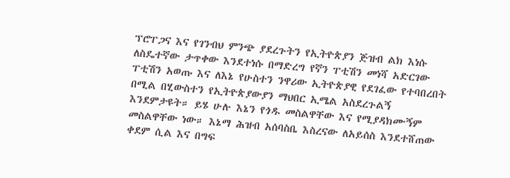ፕሮፐጋና እና የገንብህ ምንጭ ያደረጉትን የኢትዮጵያን ጅዝብ ልክ እነሱ ለስዴተኛው ታጥቀው እንደተነሱ በማድረግ የኛን ፐቲሽን መነሻ አድርገው ፐቲሽን አወጡ እና ለእኔ የሁስተን ንዋሪው ኢትዮጵያዊ የደገፈው የተባበረበት በሚል በሂውስተን የኢትዮጵያውያን ማህበር ኢሜል አስደረጉልኝ እንደምታዩት። ይሄ ሁሉ እኔን የጎዱ መስልዋቸው እና የሚያዳክሙኝም መስልዋቸው ነው። እኔማ ሕዝብ አሰባስቤ እስረናው ለአይሰስ እንደተሸጠው ቀደም ሲል እና በግፍ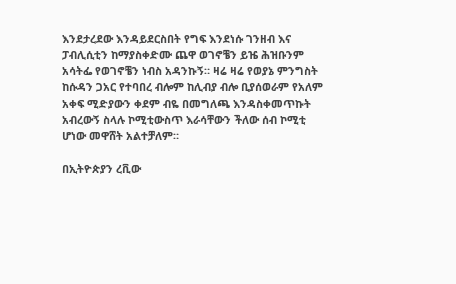እንደታረደው እንዳይደርስበት የግፍ እንደነሱ ገንዘብ እና ፓብሊሲቲን ከማያስቀድሙ ጨዋ ወገኖቼን ይዤ ሕዝቡንም አሳትፌ የወገኖቼን ነብስ አዳንኩኝ። ዛሬ ዛሬ የወያኔ ምንግስት ከሱዳን ጋአር የተባበረ ብሎም ከሊብያ ብሎ ቢያሰወራም የአለም አቀፍ ሚድያውን ቀደም ብዬ በመግለጫ እንዳስቀመጥኩት አብረውኝ ስላሉ ኮሚቲውስጥ እራሳቸውን ችለው ሰብ ኮሚቲ ሆነው መዋሸት አልተቻለም።

በኢትዮጵያን ረቪው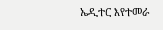ኤዲተር እየተመራ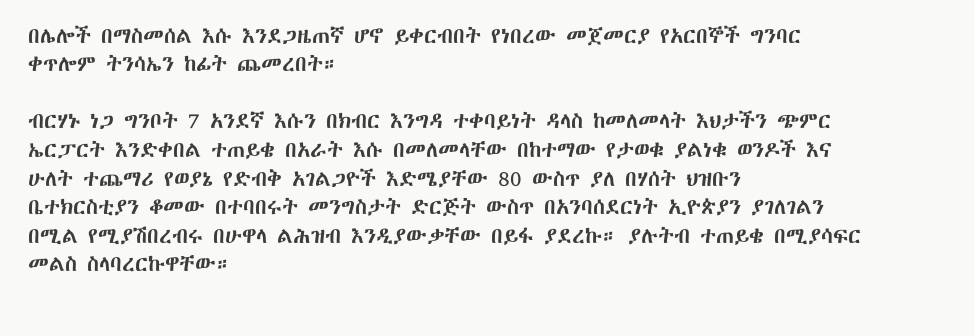በሌሎች በማስመሰል እሱ እንደጋዜጠኛ ሆኖ ይቀርብበት የነበረው መጀመርያ የአርበኞች ግንባር ቀጥሎም ትንሳኤን ከፊት ጨመረበት።

ብርሃኑ ነጋ ግንቦት 7 አንደኛ እሱን በክብር እንግዳ ተቀባይነት ዳላስ ከመለመላት እህታችን ጭምር ኤርፓርት እንድቀበል ተጠይቄ በአራት እሱ በመለመላቸው በከተማው የታወቁ ያልነቁ ወንዶች እና ሁለት ተጨማሪ የወያኔ የድብቅ አገልጋዮች እድሜያቸው 80 ውስጥ ያለ በሃሰት ህዝቡን ቤተክርስቲያን ቆመው በተባበሩት መንግስታት ድርጅት ውስጥ በአንባሰደርነት ኢዮጵያን ያገለገልን በሚል የሚያሽበረብሩ በሁዋላ ልሕዝብ እንዲያውቃቸው በይፋ ያደረኩ። ያሉትብ ተጠይቄ በሚያሳፍር መልስ ስላባረርኩዋቸው።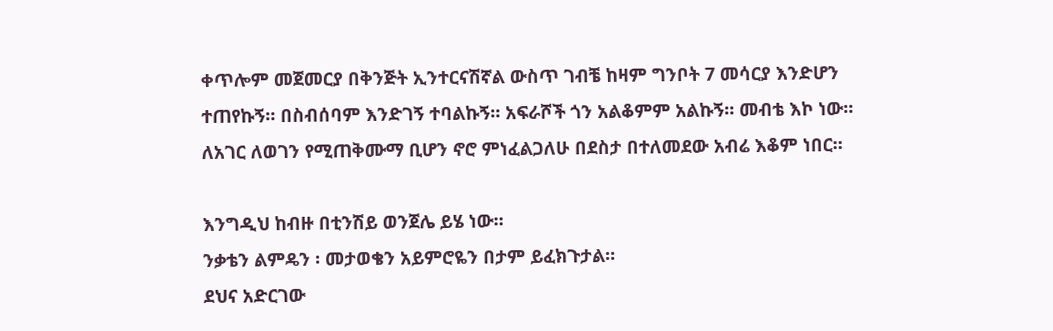ቀጥሎም መጀመርያ በቅንጅት ኢንተርናሽኛል ውስጥ ገብቼ ከዛም ግንቦት 7 መሳርያ እንድሆን ተጠየኩኝ። በስብሰባም እንድገኝ ተባልኩኝ። አፍራሾች ጎን አልቆምም አልኩኝ። መብቴ እኮ ነው።
ለአገር ለወገን የሚጠቅሙማ ቢሆን ኖሮ ምነፈልጋለሁ በደስታ በተለመደው አብሬ እቆም ነበር።

እንግዲህ ከብዙ በቲንሽይ ወንጀሌ ይሄ ነው።
ንቃቴን ልምዴን ፡ መታወቄን አይምሮዬን በታም ይፈክጉታል።
ደህና አድርገው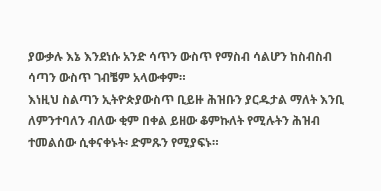ያውቃሉ እኔ እንደነሱ አንድ ሳጥን ውስጥ የማስብ ሳልሆን ከስብስብ ሳጣን ውስጥ ገብቼም አላውቀም።
እነዚህ ስልጣን ኢትዮጵያውስጥ ቢይዙ ሕዝቡን ያርዱታል ማለት እንቢ ለምንተባለን ብለው ቂም በቀል ይዘው ቆምኩለት የሚሉትን ሕዝብ ተመልሰው ሲቀናቀኑት፡ ድምጹን የሚያፍኑ።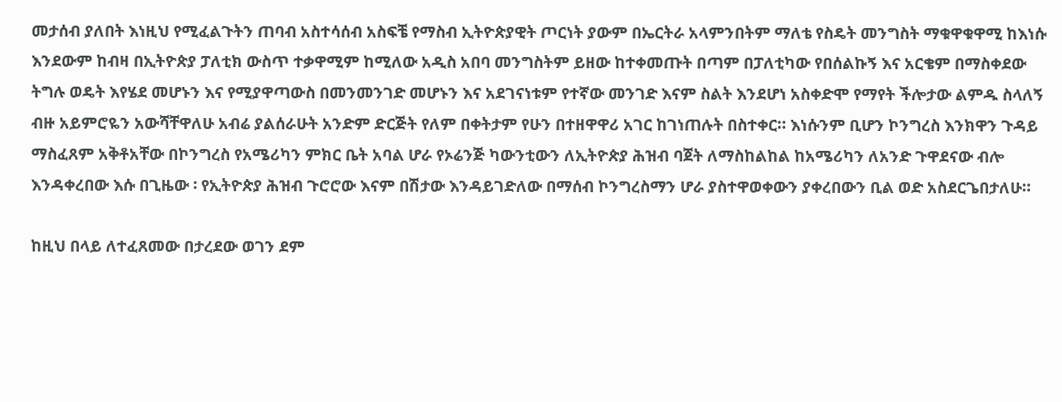መታሰብ ያለበት እነዚህ የሚፈልጉትን ጠባብ አስተሳሰብ አስፍቼ የማስብ ኢትዮጵያዊት ጦርነት ያውም በኤርትራ አላምንበትም ማለቴ የስዴት መንግስት ማቁዋቁዋሚ ከእነሱ እንደውም ከብዛ በኢትዮጵያ ፓለቲክ ውስጥ ተቃዋሚም ከሚለው አዲስ አበባ መንግስትም ይዘው ከተቀመጡት በጣም በፓለቲካው የበሰልኩኝ እና አርቄም በማስቀደው ትግሉ ወዴት እየሄደ መሆኑን እና የሚያዋጣውስ በመንመንገድ መሆኑን እና አደገናነቱም የተኛው መንገድ እናም ስልት እንደሆነ አስቀድሞ የማየት ችሎታው ልምዱ ስላለኝ ብዙ አይምሮዬን አውሻቸዋለሁ አብሬ ያልሰራሁት አንድም ድርጅት የለም በቀትታም የሁን በተዘዋዋሪ አገር ከገነጠሉት በስተቀር። እነሱንም ቢሆን ኮንግረስ እንክዋን ጉዳይ ማስፈጸም አቅቶአቸው በኮንግረስ የአሜሪካን ምክር ቤት አባል ሆራ የኦሬንጅ ካውንቲውን ለኢትዮጵያ ሕዝብ ባጀት ለማስከልከል ከአሜሪካን ለአንድ ጉዋደናው ብሎ እንዳቀረበው እሱ በጊዜው ፡ የኢትዮጵያ ሕዝብ ጉሮሮው እናም በሽታው እንዳይገድለው በማሰብ ኮንግረስማን ሆራ ያስተዋወቀውን ያቀረበውን ቢል ወድ አስደርጌበታለሁ።

ከዚህ በላይ ለተፈጸመው በታረደው ወገን ደም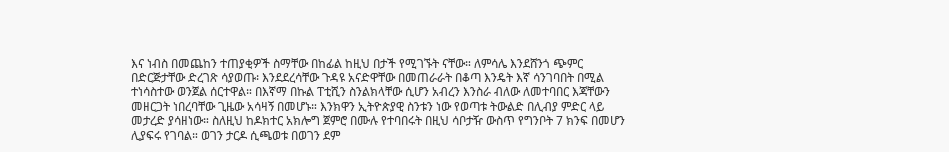እና ነብስ በመጨከን ተጠያቂዎች ስማቸው በከፊል ከዚህ በታች የሚገኙት ናቸው። ለምሳሌ እንደሸንጎ ጭምር በድርጅታቸው ድረገጽ ሳያወጡ፡ እንደደረሳቸው ጉዳዩ አናድዋቸው በመጠራራት በቆጣ እንዴት እኛ ሳንገባበት በሚል ተነሳስተው ወንጀል ሰርተዋል። በእኛማ በኩል ፐቲሺን ስንልክላቸው ሲሆን አብረን እንስራ ብለው ለመተባበር እጃቸውን መዘርጋት ነበረባቸው ጊዜው አሳዛኝ በመሆኑ። እንክዋን ኢትዮጵያዊ ስንቱን ነው የወጣቱ ትውልድ በሊብያ ምድር ላይ መታረድ ያሳዘነው። ስለዚህ ከዶክተር አክሎግ ጀምሮ በሙሉ የተባበሩት በዚህ ሳቦታዥ ውስጥ የግንቦት 7 ክንፍ በመሆን ሊያፍሩ የገባል። ወገን ታርዶ ሲጫወቱ በወገን ደም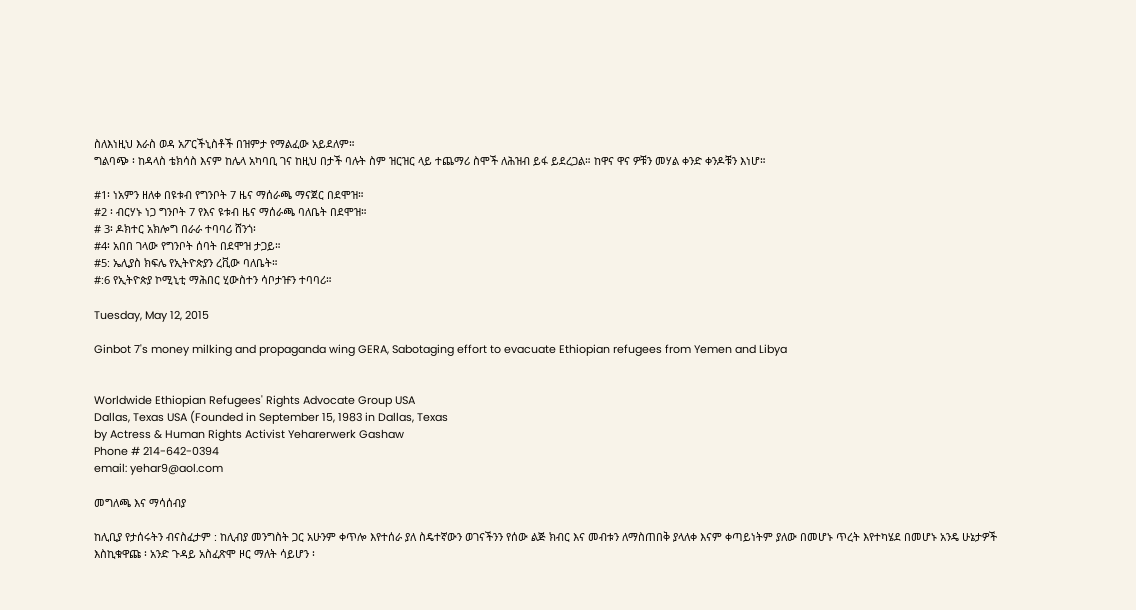ስለእነዚህ እራስ ወዳ አፖርችኒስቶች በዝምታ የማልፈው አይደለም።
ግልባጭ ፡ ከዳላስ ቴክሳስ እናም ከሌላ አካባቢ ገና ከዚህ በታች ባሉት ስም ዝርዝር ላይ ተጨማሪ ስሞች ለሕዝብ ይፋ ይደረጋል። ከዋና ዋና ዎቹን መሃል ቀንድ ቀንዶቹን እነሆ።

#1፡ ነአምን ዘለቀ በዩቱብ የግንቦት 7 ዜና ማሰራጫ ማናጀር በደሞዝ።
#2 ፡ ብርሃኑ ነጋ ግንቦት 7 የእና ዩቱብ ዜና ማሰራጫ ባለቤት በደሞዝ።
# 3፡ ዶክተር አክሎግ በራራ ተባባሪ ሸንጎ፡
#4፡ አበበ ገላው የግንቦት ሰባት በደሞዝ ታጋይ።
#5: ኤሊያስ ክፍሌ የኢትዮጵያን ረቪው ባለቤት።
#:6 የኢትዮጵያ ኮሚኒቲ ማሕበር ሂውስተን ሳቦታዡን ተባባሪ።

Tuesday, May 12, 2015

Ginbot 7's money milking and propaganda wing GERA, Sabotaging effort to evacuate Ethiopian refugees from Yemen and Libya


Worldwide Ethiopian Refugees' Rights Advocate Group USA
Dallas, Texas USA (Founded in September 15, 1983 in Dallas, Texas
by Actress & Human Rights Activist Yeharerwerk Gashaw
Phone # 214-642-0394
email: yehar9@aol.com

መግለጫ እና ማሳሰብያ

ከሊቢያ የታሰሩትን ብናስፈታም : ከሊብያ መንግስት ጋር አሁንም ቀጥሎ እየተሰራ ያለ ስዴተኛውን ወገናችንን የሰው ልጅ ክብር እና መብቱን ለማስጠበቅ ያላለቀ እናም ቀጣይነትም ያለው በመሆኑ ጥረት እየተካሄደ በመሆኑ አንዴ ሁኔታዎች እስኪቁዋጩ ፡ አንድ ጉዳይ አስፈጽሞ ዞር ማለት ሳይሆን ፡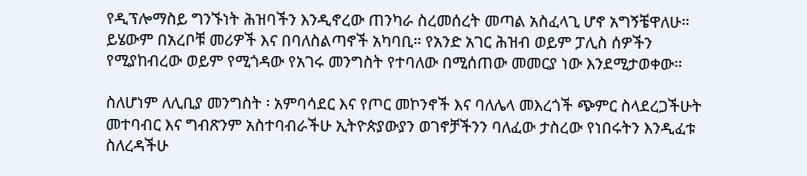የዲፕሎማስይ ግንኙነት ሕዝባችን እንዲኖረው ጠንካራ ስረመሰረት መጣል አስፈላጊ ሆኖ አግኝቼዋለሁ። ይሄውም በአረቦቹ መሪዎች እና በባለስልጣኖች አካባቢ። የአንድ አገር ሕዝብ ወይም ፓሊስ ሰዎችን የሚያከብረው ወይም የሚጎዳው የአገሩ መንግስት የተባለው በሚሰጠው መመርያ ነው እንደሚታወቀው።

ስለሆነም ለሊቢያ መንግስት ፡ አምባሳደር እና የጦር መኮንኖች እና ባለሌላ መእረጎች ጭምር ስላደረጋችሁት መተባብር እና ግብጽንም አስተባብራችሁ ኢትዮጵያውያን ወገኖቻችንን ባለፈው ታስረው የነበሩትን እንዲፈቱ ስለረዳችሁ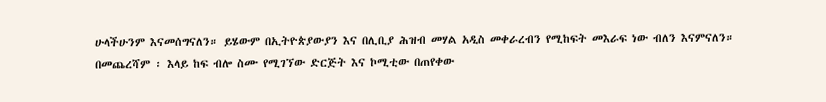ሁላችሁንም እናመሰግናለን። ይሄውም በኢትዮጵያውያን እና በሊቢያ ሕዝብ መሃል አዲስ መቀራረብን የሚከፍት መእራፍ ነው ብለን እናምናለን።
በመጨረሻም ፡ እላይ ከፍ ብሎ ስሙ የሚገኘው ድርጅት እና ኮሚቲው በጠየቀው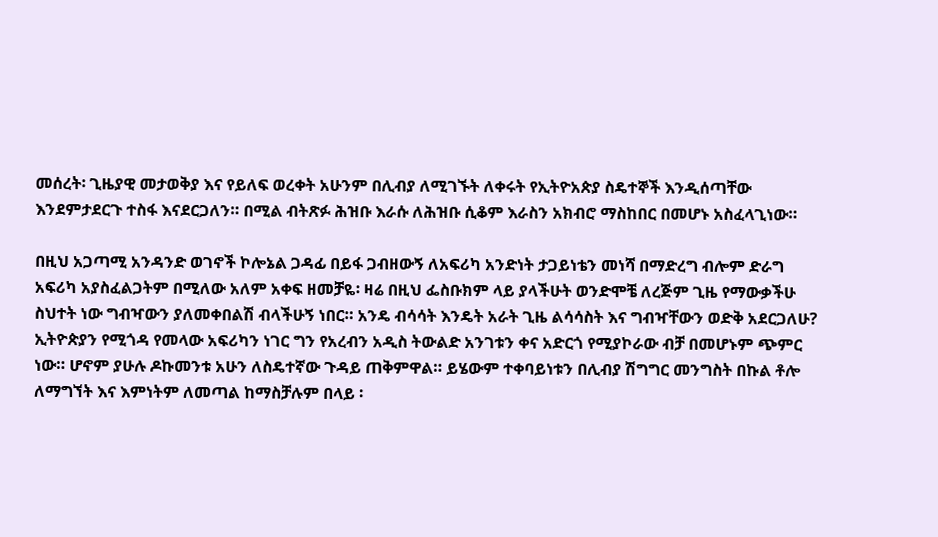መሰረት፡ ጊዜያዊ መታወቅያ እና የይለፍ ወረቀት አሁንም በሊብያ ለሚገኙት ለቀሩት የኢትዮአጵያ ስዴተኞች እንዲሰጣቸው እንደምታደርጉ ተስፋ እናደርጋለን። በሚል ብትጽፉ ሕዝቡ እራሱ ለሕዝቡ ሲቆም እራስን አክብሮ ማስከበር በመሆኑ አስፈላጊነው።

በዚህ አጋጣሚ አንዳንድ ወገኖች ኮሎኔል ጋዳፊ በይፋ ጋብዘውኝ ለአፍሪካ አንድነት ታጋይነቴን መነሻ በማድረግ ብሎም ድራግ አፍሪካ አያስፈልጋትም በሚለው አለም አቀፍ ዘመቻዬ፡ ዛሬ በዚህ ፌስቡክም ላይ ያላችሁት ወንድሞቼ ለረጅም ጊዜ የማውቃችሁ ስህተት ነው ግብዣውን ያለመቀበልሽ ብላችሁኝ ነበር። አንዴ ብሳሳት እንዴት አራት ጊዜ ልሳሳስት እና ግብዣቸውን ወድቅ አደርጋለሁ? ኢትዮጵያን የሚጎዳ የመላው አፍሪካን ነገር ግን የአረብን አዲስ ትውልድ አንገቱን ቀና አድርጎ የሚያኮራው ብቻ በመሆኑም ጭምር ነው። ሆኖም ያሁሉ ዶኩመንቱ አሁን ለስዴተኛው ጉዳይ ጠቅምዋል። ይሄውም ተቀባይነቱን በሊብያ ሽግግር መንግስት በኩል ቶሎ ለማግኘት እና እምነትም ለመጣል ከማስቻሉም በላይ ፡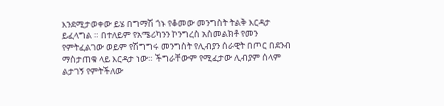እንደሚታወቀው ይሄ በግማሽ ጎኑ የቆመው መንግስት ትልቅ እርዳታ ይፈላግል ። በተለይም የአሜሪካንን ኮንግረስ አስመልክቶ የመን የምትፈልገው ወይም የሽግግሩ መንግስት የሊብያን ሰራዊት በጦር በደንብ ማስታጠቁ ላይ እርዳታ ነው። ችግራቸውም የሚፈታው ሊብያም ሰላም ልታገኝ የምትችለው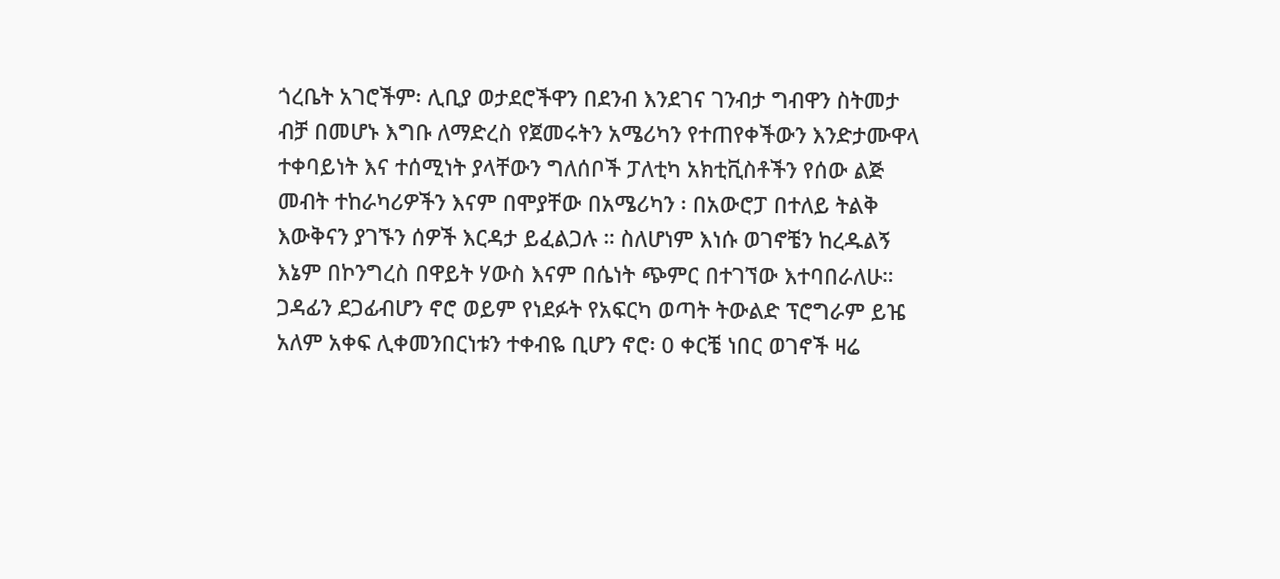ጎረቤት አገሮችም፡ ሊቢያ ወታደሮችዋን በደንብ እንደገና ገንብታ ግብዋን ስትመታ ብቻ በመሆኑ እግቡ ለማድረስ የጀመሩትን አሜሪካን የተጠየቀችውን እንድታሙዋላ ተቀባይነት እና ተሰሚነት ያላቸውን ግለሰቦች ፓለቲካ አክቲቪስቶችን የሰው ልጅ መብት ተከራካሪዎችን እናም በሞያቸው በአሜሪካን ፡ በአውሮፓ በተለይ ትልቅ እውቅናን ያገኙን ሰዎች እርዳታ ይፈልጋሉ ። ስለሆነም እነሱ ወገኖቼን ከረዱልኝ እኔም በኮንግረስ በዋይት ሃውስ እናም በሴነት ጭምር በተገኘው እተባበራለሁ። ጋዳፊን ደጋፊብሆን ኖሮ ወይም የነደፉት የአፍርካ ወጣት ትውልድ ፕሮግራም ይዤ አለም አቀፍ ሊቀመንበርነቱን ተቀብዬ ቢሆን ኖሮ፡ 0 ቀርቼ ነበር ወገኖች ዛሬ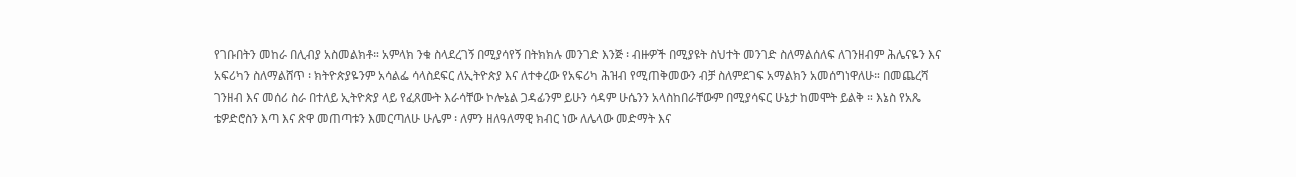የገቡበትን መከራ በሊብያ አስመልክቶ። አምላክ ንቁ ስላደረገኝ በሚያሳየኝ በትክክሉ መንገድ እንጅ ፡ ብዙዎች በሚያዩት ስህተት መንገድ ስለማልሰለፍ ለገንዘብም ሕሌናዬን እና አፍሪካን ስለማልሸጥ ፡ ክትዮጵያዬንም አሳልፌ ሳላስደፍር ለኢትዮጵያ እና ለተቀረው የአፍሪካ ሕዝብ የሚጠቅመውን ብቻ ስለምደገፍ አማልክን አመሰግነዋለሁ። በመጨረሻ ገንዘብ እና መሰሪ ስራ በተለይ ኢትዮጵያ ላይ የፈጸሙት እራሳቸው ኮሎኔል ጋዳፊንም ይሁን ሳዳም ሁሴንን አላስከበራቸውም በሚያሳፍር ሁኔታ ከመሞት ይልቅ ። እኔስ የአጼ ቴዎድሮስን እጣ እና ጽዋ መጠጣቱን እመርጣለሁ ሁሌም ፡ ለምን ዘለዓለማዊ ክብር ነው ለሌላው መድማት እና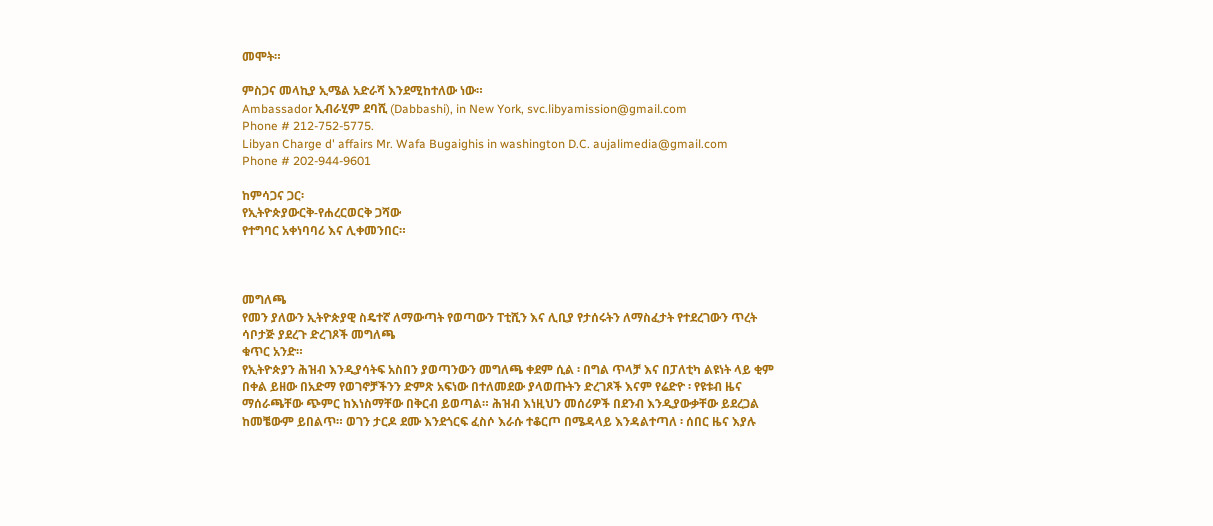መሞት።

ምስጋና መላኪያ ኢሜል አድራሻ እንደሚከተለው ነው።
Ambassador ኢብራሂም ደባሺ (Dabbashi), in New York, svc.libyamission@gmail.com
Phone # 212-752-5775.
Libyan Charge d' affairs Mr. Wafa Bugaighis in washington D.C. aujalimedia@gmail.com
Phone # 202-944-9601

ከምሳጋና ጋር፡
የኢትዮጵያውርቅ-የሐረርወርቅ ጋሻው
የተግባር አቀነባባሪ እና ሊቀመንበር።



መግለጫ
የመን ያለውን ኢትዮጵያዊ ስዴተኛ ለማውጣት የወጣውን ፐቲሺን እና ሊቢያ የታሰሩትን ለማስፈታት የተደረገውን ጥረት ሳቦታጅ ያደረጉ ድረገጾች መግለጫ
ቁጥር አንድ።
የኢትዮጵያን ሕዝብ እንዲያሳትፍ አስበን ያወጣንውን መግለጫ ቀደም ሲል ፡ በግል ጥላቻ እና በፓለቲካ ልዩነት ላይ ቂም በቀል ይዘው በአድማ የወገኖቻችንን ድምጽ አፍነው በተለመደው ያላወጡትን ድረገጾች እናም የሬድዮ ፡ የዩቱብ ዜና ማሰራጫቸው ጭምር ከእነስማቸው በቅርብ ይወጣል። ሕዝብ እነዚህን መሰሪዎች በደንብ እንዲያውቃቸው ይደረጋል ከመቼውም ይበልጥ። ወገን ታርዶ ደሙ እንደጎርፍ ፈስሶ እራሱ ተቆርጦ በሜዳላይ እንዳልተጣለ ፡ ሰበር ዜና እያሉ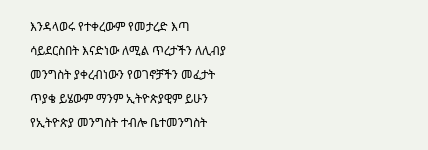እንዳላወሩ የተቀረውም የመታረድ እጣ ሳይደርስበት እናድነው ለሚል ጥረታችን ለሊብያ መንግስት ያቀረብነውን የወገኖቻችን መፈታት ጥያቄ ይሄውም ማንም ኢትዮጵያዊም ይሁን የኢትዮጵያ መንግስት ተብሎ ቤተመንግስት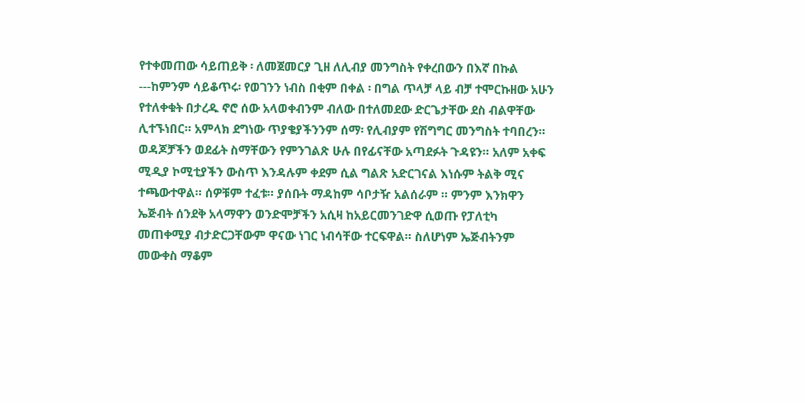የተቀመጠው ሳይጠይቅ ፡ ለመጀመርያ ጊዘ ለሊብያ መንግስት የቀረበውን በእኛ በኩል ---ከምንም ሳይቆጥሩ፡ የወገንን ነብስ በቂም በቀል ፡ በግል ጥላቻ ላይ ብቻ ተሞርኩዘው አሁን የተለቀቁት በታረዱ ኖሮ ሰው አላወቀብንም ብለው በተለመደው ድርጌታቸው ደስ ብልዋቸው ሊተኙነበር። አምላክ ደግነው ጥያቄያችንንም ሰማ፡ የሊብያም የሽግግር መንግስት ተባበረን። ወዳጆቻችን ወደፊት ስማቸውን የምንገልጽ ሁሉ በየፊናቸው አጣደፉት ጉዳዩን። አለም አቀፍ ሚዲያ ኮሚቲያችን ውስጥ እንዳሉም ቀደም ሲል ግልጽ አድርገናል እነሱም ትልቅ ሚና ተጫውተዋል። ሰዎቹም ተፈቱ። ያሰቡት ማዳከም ሳቦታዥ አልሰራም ። ምንም እንክዋን ኤጅብት ሰንደቅ አላማዋን ወንድሞቻችን አሲዛ ከአይርመንገድዋ ሲወጡ የፓለቲካ መጠቀሚያ ብታድርጋቸውም ዋናው ነገር ነብሳቸው ተርፍዋል። ስለሆነም ኤጅብትንም መውቀስ ማቆም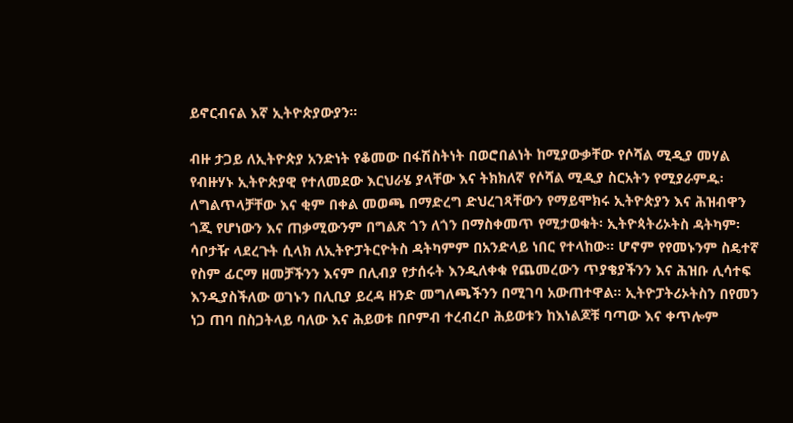ይኖርብናል እኛ ኢትዮጵያውያን።

ብዙ ታጋይ ለኢትዮጵያ አንድነት የቆመው በፋሽስትነት በወሮበልነት ከሚያውቃቸው የሶሻል ሚዲያ መሃል የብዙሃኑ ኢትዮጵያዊ የተለመደው እርህራሄ ያላቸው እና ትክክለኛ የሶሻል ሚዲያ ስርአትን የሚያራምዱ፡ ለግልጥላቻቸው እና ቂም በቀል መወጫ በማድረግ ድህረገጻቸውን የማይሞክሩ ኢትዮጵያን እና ሕዝብዋን ጎጂ የሆነውን እና ጠቃሚውንም በግልጽ ጎን ለጎን በማስቀመጥ የሚታወቁት፡ ኢትዮጳትሪኦትስ ዳትካም፡ ሳቦታዥ ላደረጉት ሲላክ ለኢትዮፓትርዮትስ ዳትካምም በአንድላይ ነበር የተላከው። ሆኖም የየመኑንም ስዴተኛ የስም ፊርማ ዘመቻችንን እናም በሊብያ የታሰሩት እንዲለቀቁ የጨመረውን ጥያቄያችንን እና ሕዝቡ ሊሳተፍ እንዲያስችለው ወገኑን በሊቢያ ይረዳ ዘንድ መግለጫችንን በሚገባ አውጠተዋል። ኢትዮፓትሪኦትስን በየመን ነጋ ጠባ በስጋትላይ ባለው እና ሕይወቱ በቦምብ ተረብረቦ ሕይወቱን ከእነልጆቹ ባጣው እና ቀጥሎም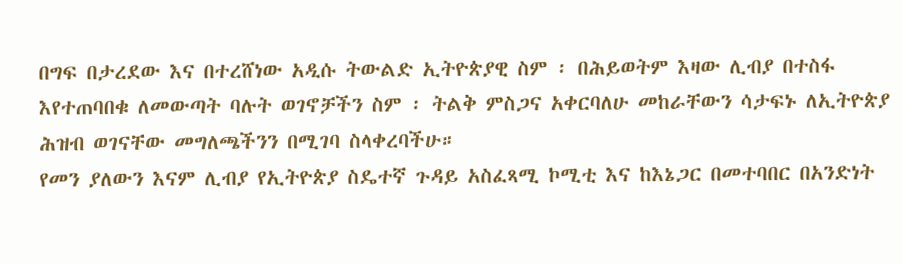በግፍ በታረደው እና በተረሸነው አዲሱ ትውልድ ኢትዮጵያዊ ስም ፡ በሕይወትም እዛው ሊብያ በተስፋ እየተጠባበቁ ለመውጣት ባሉት ወገኖቻችን ስም ፡ ትልቅ ምስጋና አቀርባለሁ መከራቸውን ሳታፍኑ ለኢትዮጵያ ሕዝብ ወገናቸው መግለጫችንን በሚገባ ስላቀረባችሁ።
የመን ያለውን እናም ሊብያ የኢትዮጵያ ስዴተኛ ጉዳይ አስፈጻሚ ኮሚቲ እና ከእኔጋር በመተባበር በአንድነት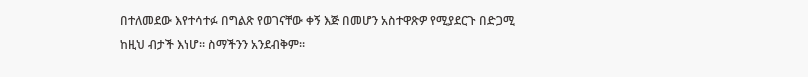በተለመደው እየተሳተፉ በግልጽ የወገናቸው ቀኝ እጅ በመሆን አስተዋጽዎ የሚያደርጉ በድጋሚ ከዚህ ብታች እነሆ። ስማችንን አንደብቅም።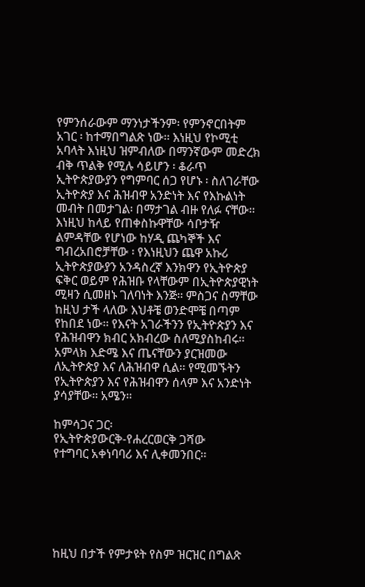የምንሰራውም ማንነታችንም፡ የምንኖርበትም አገር ፡ ከተማበግልጽ ነው። እነዚህ የኮሚቲ አባላት እነዚህ ዝምብለው በማንኛውም መድረክ ብቅ ጥልቅ የሚሉ ሳይሆን ፡ ቆራጥ ኢትዮጵያውያን የግምባር ሰጋ የሆኑ ፡ ስለገራቸው ኢትዮጵያ እና ሕዝብዋ አንድነት እና የእኩልነት መብት በመታገል፡ በማታገል ብዙ የለፉ ናቸው። እነዚህ ከላይ የጠቀስኩዋቸው ሳቦታዥ ልምዳቸው የሆነው ከሃዲ ጨካኞች እና ግብረአበሮቻቸው ፡ የእነዚህን ጨዋ አኩሪ ኢትዮጵያውያን አንዳስረኛ እንክዋን የኢትዮጵያ ፍቅር ወይም የሕዝቡ የላቸውም በኢትዮጵያዊነት ሚዛን ሲመዘኑ ገለባነት እንጅ። ምስጋና ስማቸው ከዚህ ታች ላለው እህቶቼ ወንድሞቼ በጣም የከበደ ነው። የእናት አገራችንን የኢትዮጵያን እና የሕዝብዋን ክብር አክብረው ስለሚያስከብሩ። አምላክ እድሜ እና ጤናቸውን ያርዝመው ለኢትዮጵያ እና ለሕዝብዋ ሲል። የሚመኙትን የኢትዮጵያን እና የሕዝብዋን ሰላም እና አንድነት ያሳያቸው። አሜን።

ከምሳጋና ጋር፡
የኢትዮጵያውርቅ-የሐረርወርቅ ጋሻው
የተግባር አቀነባባሪ እና ሊቀመንበር።






ከዚህ በታች የምታዩት የስም ዝርዝር በግልጽ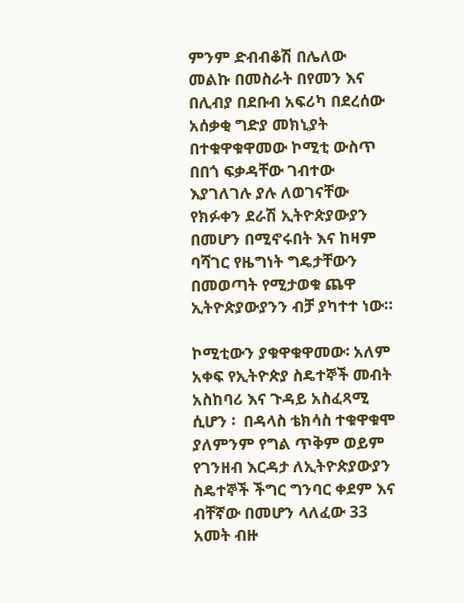ምንም ድብብቆሽ በሌለው መልኩ በመስራት በየመን እና በሊብያ በደቡብ አፍሪካ በደረሰው አሰቃቂ ግድያ መክኒያት በተቁዋቁዋመው ኮሚቲ ውስጥ በበጎ ፍቃዳቸው ገብተው እያገለገሉ ያሉ ለወገናቸው የክፉቀን ደራሽ ኢትዮጵያውያን በመሆን በሚኖሩበት እና ከዛም ባሻገር የዜግነት ግዴታቸውን በመወጣት የሚታወቁ ጨዋ ኢትዮጵያውያንን ብቻ ያካተተ ነው።

ኮሚቲውን ያቁዋቁዋመው፡ አለም አቀፍ የኢትዮጵያ ስዴተኞች መብት አስከባሪ እና ጉዳይ አስፈጻሚ ሲሆን ፡  በዳላስ ቴክሳስ ተቁዋቁሞ ያለምንም የግል ጥቅም ወይም የገንዘብ እርዳታ ለኢትዮጵያውያን ስዴተኞች ችግር ግንባር ቀደም እና ብቸኛው በመሆን ላለፈው 33 አመት ብዙ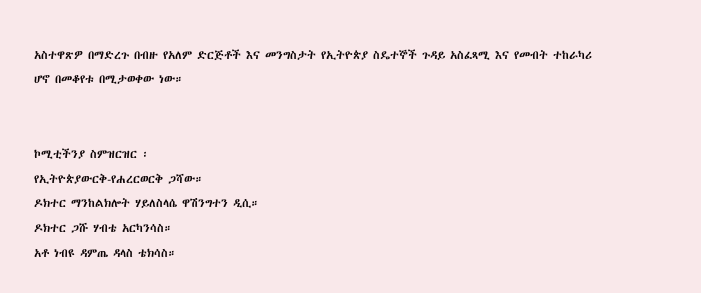አስተዋጽዎ በማድረጉ በብዙ የአለም ድርጅቶች እና መንግስታት የኢትዮጵያ ስዴተኞች ጉዳይ አስፈጻሚ እና የመብት ተከራካሪ ሆኖ በመቆየቱ በሚታወቀው ነው።


ኮሚቲችንያ ስምዝርዝር ፡
የኢትዮጵያውርቅ-የሐረርወርቅ ጋሻው።
ዶክተር ማንከልክሎት ሃይለስላሴ ዋሽንግተን ዲሲ።
ዶክተር ጋሹ ሃብቴ አርካንሳስ።
አቶ ነብዩ ዳምጤ ዳላስ ቴክሳስ።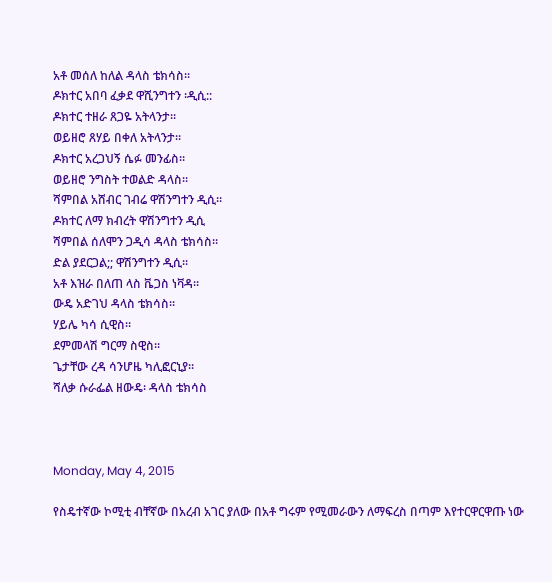አቶ መሰለ ከለል ዳላስ ቴክሳስ።
ዶክተር አበባ ፈቃደ ዋሺንግተን ፡ዲሲ::
ዶክተር ተዘራ ጸጋዬ አትላንታ።
ወይዘሮ ጸሃይ በቀለ አትላንታ።
ዶክተር አረጋህኝ ሴፉ መንፊስ።
ወይዘሮ ንግስት ተወልድ ዳላስ።
ሻምበል አሸብር ገብሬ ዋሽንግተን ዲሲ።
ዶክተር ለማ ክብረት ዋሽንግተን ዲሲ
ሻምበል ሰለሞን ጋዲሳ ዳላስ ቴክሳስ።
ድል ያደርጋል;; ዋሽንግተን ዲሲ።
አቶ እዝራ በለጠ ላስ ቬጋስ ነቫዳ።
ውዴ አድገህ ዳላስ ቴክሳስ።
ሃይሌ ካሳ ሲዊስ።
ደምመላሽ ግርማ ስዊስ።
ጌታቸው ረዳ ሳንሆዜ ካሊፎርኒያ።
ሻለቃ ሱራፌል ዘውዴ፡ ዳላስ ቴክሳስ



Monday, May 4, 2015

የስዴተኛው ኮሚቲ ብቸኛው በአረብ አገር ያለው በአቶ ግሩም የሚመራውን ለማፍረስ በጣም እየተርዋርዋጡ ነው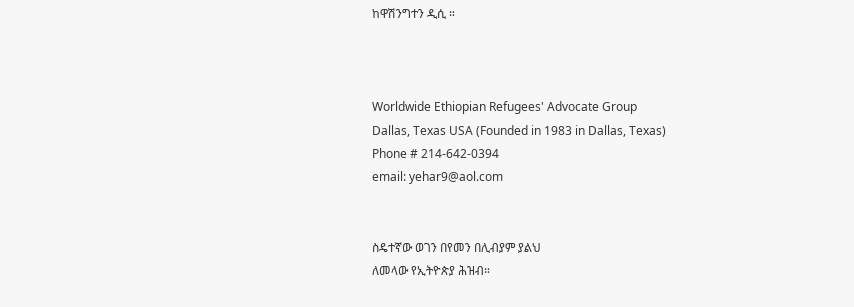ከዋሽንግተን ዲሲ ።



Worldwide Ethiopian Refugees' Advocate Group
Dallas, Texas USA (Founded in 1983 in Dallas, Texas)
Phone # 214-642-0394
email: yehar9@aol.com


ስዴተኛው ወገን በየመን በሊብያም ያልህ
ለመላው የኢትዮጵያ ሕዝብ።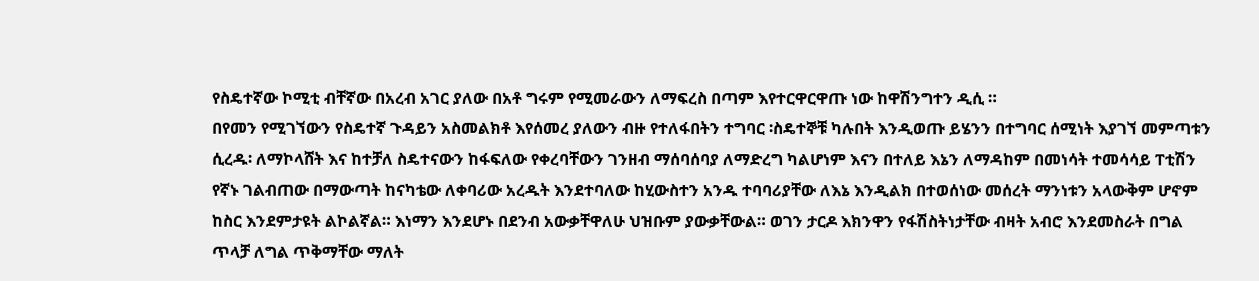የስዴተኛው ኮሚቲ ብቸኛው በአረብ አገር ያለው በአቶ ግሩም የሚመራውን ለማፍረስ በጣም እየተርዋርዋጡ ነው ከዋሽንግተን ዲሲ ።
በየመን የሚገኘውን የስዴተኛ ጉዳይን አስመልክቶ እየሰመረ ያለውን ብዙ የተለፋበትን ተግባር ፡ስዴተኞቹ ካሉበት እንዲወጡ ይሄንን በተግባር ሰሚነት እያገኘ መምጣቱን ሲረዱ፡ ለማኮላሸት እና ከተቻለ ስዴተናውን ከፋፍለው የቀረባቸውን ገንዘብ ማሰባሰባያ ለማድረግ ካልሆነም እናን በተለይ እኔን ለማዳከም በመነሳት ተመሳሳይ ፐቲሽን የኛኑ ገልብጠው በማውጣት ከናካቴው ለቀባሪው አረዱት እንደተባለው ከሂውስተን አንዱ ተባባሪያቸው ለእኔ እንዲልክ በተወሰነው መሰረት ማንነቱን አላውቅም ሆኖም ከስር እንደምታዩት ልኮልኛል። እነማን እንደሆኑ በደንብ አውቃቸዋለሁ ህዝቡም ያውቃቸውል። ወገን ታርዶ እክንዋን የፋሽስትነታቸው ብዛት አብሮ እንደመስራት በግል ጥላቻ ለግል ጥቅማቸው ማለት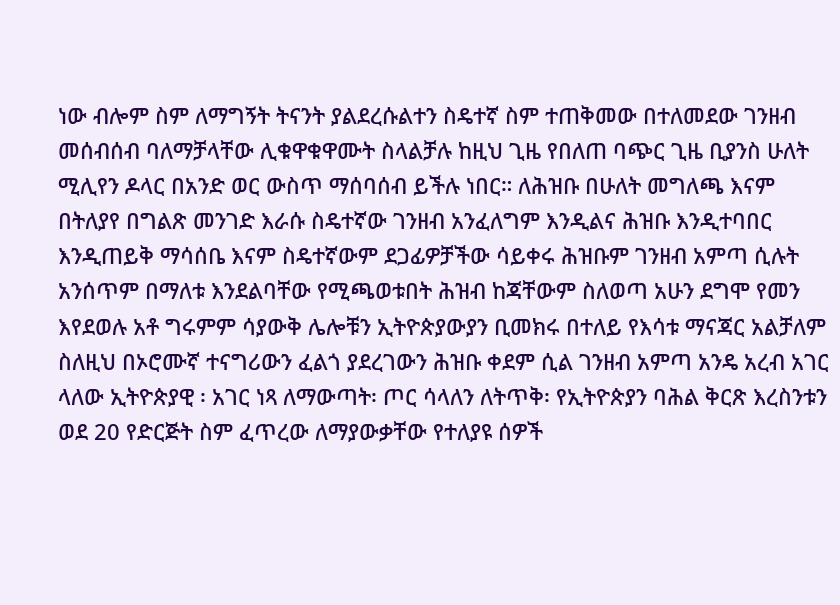ነው ብሎም ስም ለማግኝት ትናንት ያልደረሱልተን ስዴተኛ ስም ተጠቅመው በተለመደው ገንዘብ መሰብሰብ ባለማቻላቸው ሊቁዋቁዋሙት ስላልቻሉ ከዚህ ጊዜ የበለጠ ባጭር ጊዜ ቢያንስ ሁለት ሚሊየን ዶላር በአንድ ወር ውስጥ ማሰባሰብ ይችሉ ነበር። ለሕዝቡ በሁለት መግለጫ እናም በትለያየ በግልጽ መንገድ እራሱ ስዴተኛው ገንዘብ አንፈለግም እንዲልና ሕዝቡ እንዲተባበር እንዲጠይቅ ማሳሰቤ እናም ስዴተኛውም ደጋፊዎቻችው ሳይቀሩ ሕዝቡም ገንዘብ አምጣ ሲሉት አንሰጥም በማለቱ እንደልባቸው የሚጫወቱበት ሕዝብ ከጃቸውም ስለወጣ አሁን ደግሞ የመን እየደወሉ አቶ ግሩምም ሳያውቅ ሌሎቹን ኢትዮጵያውያን ቢመክሩ በተለይ የእሳቱ ማናጃር አልቻለም ስለዚህ በኦሮሙኛ ተናግሪውን ፈልጎ ያደረገውን ሕዝቡ ቀደም ሲል ገንዘብ አምጣ አንዴ አረብ አገር ላለው ኢትዮጵያዊ ፡ አገር ነጻ ለማውጣት፡ ጦር ሳላለን ለትጥቅ፡ የኢትዮጵያን ባሕል ቅርጽ እረስንቱን ወደ 20 የድርጅት ስም ፈጥረው ለማያውቃቸው የተለያዩ ሰዎች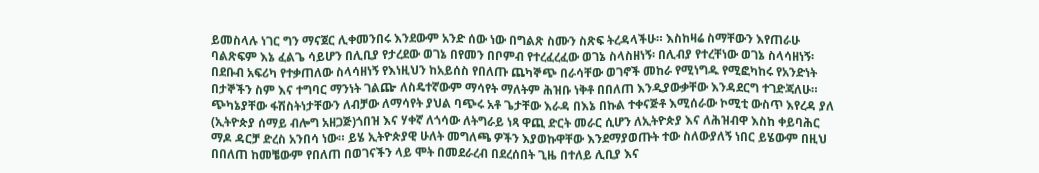ይመስላሉ ነገር ግን ማናጀር ሊቀመንበሩ እንደውም አንድ ሰው ነው በግልጽ ስሙን ስጽፍ ትረዳላችሁ። እስከዛሬ ስማቸውን እየጠራሁ ባልጽፍም እኔ ፈልጌ ሳይሆን በሊቢያ የታረደው ወገኔ በየመን በቦምብ የተረፈረፈው ወገኔ ስላስዘነኝ፡ በሊብያ የተረቸነው ወገኔ ስላሳዘነኝ፡ በደቡብ አፍሪካ የተቃጠለው ስላሳዘነኝ የእነዚህን ከአይሰስ የበለጡ ጨካኞጭ በራሳቸው ወገኖች መከራ የሚነግዱ የሚፎካከሩ የአንድነት በታኞችን ስም እና ተግባር ማንነት ገልጬ ለስዴተኛውም ማሳየት ማለትም ሕዝቡ ነቅቶ በበለጠ እንዲያውቃቸው እንዳደርግ ተገድጃለሁ።
ጭካኔያቸው ፋሽስትነታቸውን ለብቻው ለማሳየት ያህል ባጭሩ አቶ ጌታቸው እራዳ በእኔ በኩል ተቀናጅቶ እሚሰራው ኮሚቲ ውስጥ እየረዳ ያለ (ኢትዮጵያ ሰማይ ብሎግ አዘጋጅ)ጎበዝ እና ሃቀኛ ለጎሳው ለትግራይ ነጻ ዋጪ ድርት መራር ሲሆን ለኢትዮጵያ እና ለሕዝብዋ እስከ ቀይባሕር ማዶ ዳርቻ ድረስ አንበሳ ነው። ይሄ ኢትዮጵያዊ ሁለት መግለጫ ዎችን እያወኩዋቸው እንደማያወጡት ተው ስለውያለኝ ነበር ይሄውም በዚህ በበለጠ ከመቼውም የበለጠ በወገናችን ላይ ሞት በመደራረብ በደረሰበት ጊዜ በተለይ ሊቢያ እና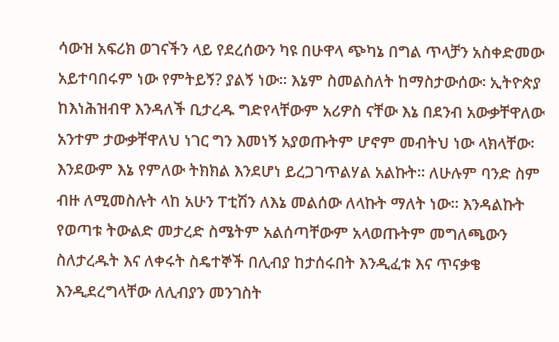ሳውዝ አፍሪክ ወገናችን ላይ የደረሰውን ካዩ በሁዋላ ጭካኔ በግል ጥላቻን አስቀድመው አይተባበሩም ነው የምትይኝ? ያልኝ ነው። እኔም ስመልስለት ከማስታውሰው፡ ኢትዮጵያ ከእነሕዝብዋ እንዳለች ቢታረዱ ግድየላቸውም አሪዎስ ናቸው እኔ በደንብ አውቃቸዋለው አንተም ታውቃቸዋለህ ነገር ግን እመነኝ አያወጡትም ሆኖም መብትህ ነው ላክላቸው፡ እንደውም እኔ የምለው ትክክል እንደሆነ ይረጋገጥልሃል አልኩት። ለሁሉም ባንድ ስም ብዙ ለሚመስሉት ላከ አሁን ፐቲሽን ለእኔ መልሰው ለላኩት ማለት ነው። እንዳልኩት የወጣቱ ትውልድ መታረድ ስሜትም አልሰጣቸውም አላወጡትም መግለጫውን ስለታረዱት እና ለቀሩት ስዴተኞች በሊብያ ከታሰሩበት እንዲፈቱ እና ጥናቃቄ እንዲደረግላቸው ለሊብያን መንገስት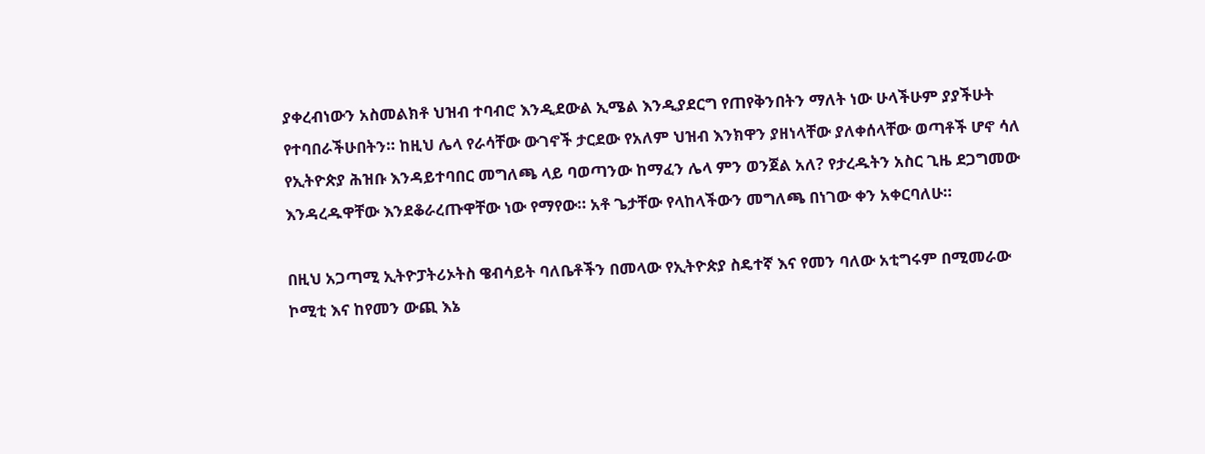ያቀረብነውን አስመልክቶ ህዝብ ተባብሮ እንዲደውል ኢሜል እንዲያደርግ የጠየቅንበትን ማለት ነው ሁላችሁም ያያችሁት የተባበራችሁበትን። ከዚህ ሌላ የራሳቸው ውገኖች ታርደው የአለም ህዝብ እንክዋን ያዘነላቸው ያለቀሰላቸው ወጣቶች ሆኖ ሳለ የኢትዮጵያ ሕዝቡ እንዳይተባበር መግለጫ ላይ ባወጣንው ከማፈን ሌላ ምን ወንጀል አለ? የታረዱትን አስር ጊዜ ደጋግመው እንዳረዱዋቸው እንደቆራረጡዋቸው ነው የማየው። አቶ ጌታቸው የላከላችውን መግለጫ በነገው ቀን አቀርባለሁ።

በዚህ አጋጣሚ ኢትዮፓትሪኦትስ ዌብሳይት ባለቤቶችን በመላው የኢትዮጵያ ስዴተኛ እና የመን ባለው አቲግሩም በሚመራው ኮሚቲ እና ከየመን ውጪ እኔ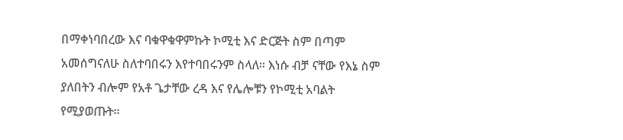በማቀነባበረው እና ባቁዋቁዋምኩት ኮሚቲ እና ድርጅት ስም በጣም አመሰግናለሁ ስለተባበሩን እየተባበሩንም ስላለ። እነሱ ብቻ ናቸው የእኔ ስም ያለበትን ብሎም የአቶ ጌታቸው ረዳ እና የሌሎቹን የኮሚቲ አባልት የሚያወጡት።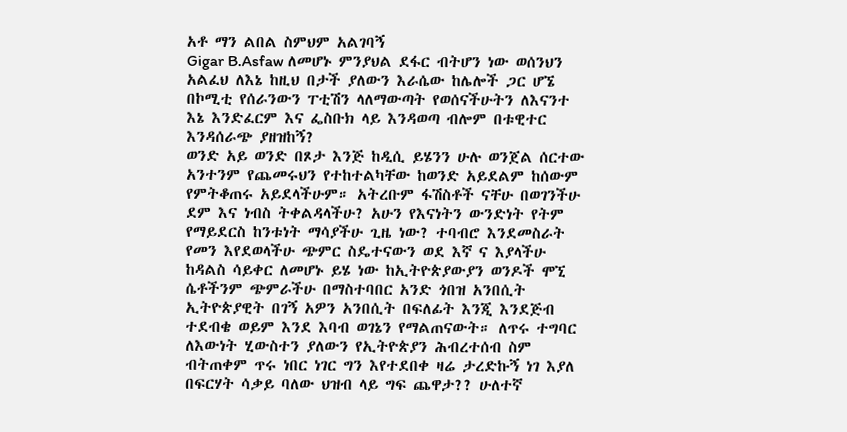አቶ ማን ልበል ስምህም አልገባኝ
Gigar B.Asfaw ለመሆኑ ምንያህል ደፋር ብትሆን ነው ወሰንህን አልፈህ ለእኔ ከዚህ በታች ያለውን እራሴው ከሌሎች ጋር ሆኜ በኮሚቲ የሰራንውን ፐቲሽን ላለማውጣት የወሰናችሁትን ለእናንተ እኔ እንድፈርም እና ፌስቡክ ላይ እንዳወጣ ብሎም በቱዊተር እንዳሰራጭ ያዘዝከኝ?
ወንድ አይ ወንድ በጾታ እንጅ ከዲሲ ይሄንን ሁሉ ወንጀል ሰርተው አንተንም የጨመሩህን የተከተልካቸው ከወንድ አይደልም ከሰውም የምትቆጠሩ አይደላችሁም። አትረቡም ፋሽስቶች ናቸሁ በወገንችሁ ደም እና ነብስ ትቀልዳላችሁ? አሁን የእናነትን ውንድነት የትም የማይደርስ ከንቱነት ማሳያችሁ ጊዜ ነው? ተባብሮ እንደመስራት የመን እየደወላችሁ ጭምር ስዴተናውን ወደ እኛ ና እያላችሁ ከዳልስ ሳይቀር ለመሆኑ ይሄ ነው ከኢትዮጵያውያን ወንዶች ሞኚ ሴቶችንም ጭምራችሁ በማስተባበር አንድ ጎበዝ አንበሲት ኢትዮጵያዊት በገኝ አዎን አንበሲት በፍለፊት እንጂ እንደጅብ ተደብቄ ወይም እንደ እባብ ወገኔን የማልጠናውት። ለጥሩ ተግባር ለእውነት ሂውስተን ያለውን የኢትዮጵያን ሕብረተሰብ ስም ብትጠቀም ጥሩ ነበር ነገር ግን እየተደበቀ ዛሬ ታረድኩኝ ነገ እያለ በፍርሃት ሳቃይ ባለው ህዝብ ላይ ግፍ ጨዋታ?? ሁለተኛ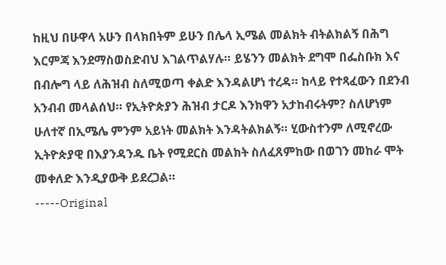ከዚህ በሁዋላ አሁን በላክበትም ይሁን በሌላ ኢሜል መልክት ብትልክልኝ በሕግ እርምጃ እንደማስወስድብህ እገልጥልሃሉ። ይሄንን መልክት ደግሞ በፌስቡክ እና በብሎግ ላይ ለሕዝብ ስለሚወጣ ቀልድ እንዳልሆነ ተረዳ። ከላይ የተጻፈውን በደንብ አንብብ መላልሰህ። የኢትዮጵያን ሕዝብ ታርዶ እንክዋን አታከብሩትም? ስለሆነም ሁለተኛ በኢሜሌ ምንም አይነት መልክት እንዳትልክልኝ። ሂውስተንም ለሚኖረው ኢትዮጵያዊ በእያንዳንዱ ቤት የሚደርስ መልክት ስለፈጸምከው በወገን መከራ ሞት መቀለድ እንዲያውቅ ይደረጋል።
-----Original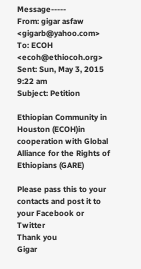Message-----
From: gigar asfaw <gigarb@yahoo.com>
To: ECOH <ecoh@ethiocoh.org>
Sent: Sun, May 3, 2015 9:22 am
Subject: Petition

Ethiopian Community in Houston (ECOH)in cooperation with Global Alliance for the Rights of Ethiopians (GARE)

Please pass this to your contacts and post it to your Facebook or Twitter
Thank you
Gigar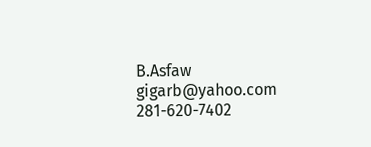B.Asfaw
gigarb@yahoo.com
281-620-7402